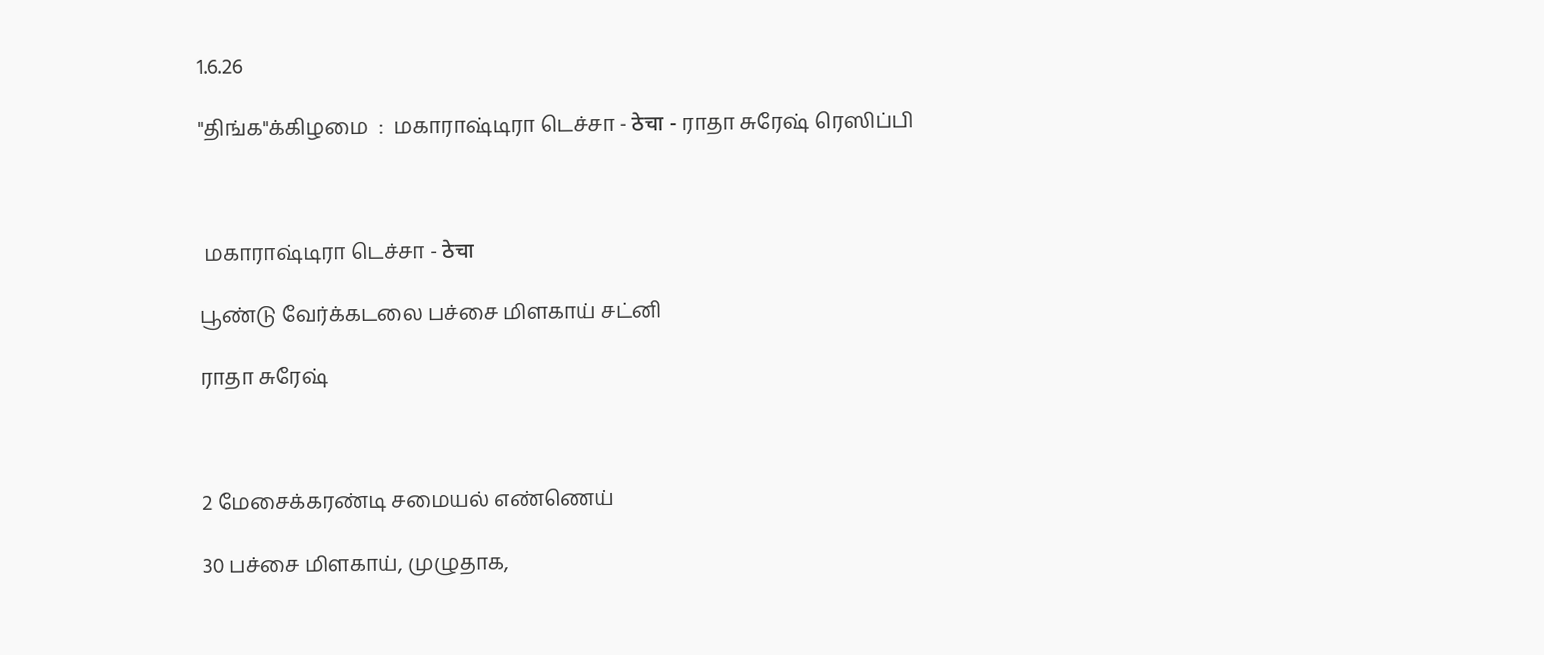1.6.26

"திங்க"க்கிழமை  :  மகாராஷ்டிரா டெச்சா - ठेचा - ராதா சுரேஷ் ரெஸிப்பி



 மகாராஷ்டிரா டெச்சா - ठेचा

பூண்டு வேர்க்கடலை பச்சை மிளகாய் சட்னி

ராதா சுரேஷ்



2 மேசைக்கரண்டி சமையல் எண்ணெய்

30 பச்சை மிளகாய், முழுதாக,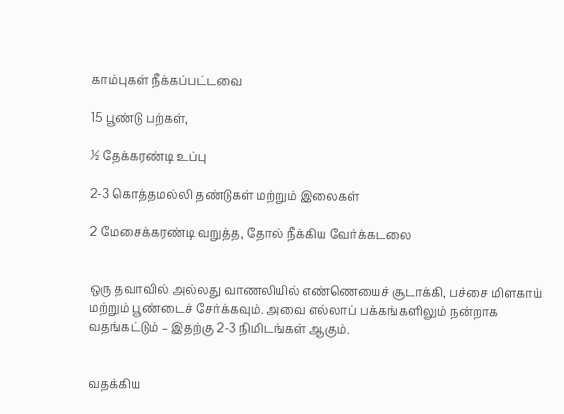காம்புகள் நீக்கப்பட்டவை

15 பூண்டு பற்கள்,

½ தேக்கரண்டி உப்பு

2-3 கொத்தமல்லி தண்டுகள் மற்றும் இலைகள்

2 மேசைக்கரண்டி வறுத்த, தோல் நீக்கிய வேர்க்கடலை


ஒரு தவாவில் அல்லது வாணலியில் எண்ணெயைச் சூடாக்கி, பச்சை மிளகாய் மற்றும் பூண்டைச் சேர்க்கவும். அவை எல்லாப் பக்கங்களிலும் நன்றாக வதங்கட்டும் – இதற்கு 2-3 நிமிடங்கள் ஆகும்.


வதக்கிய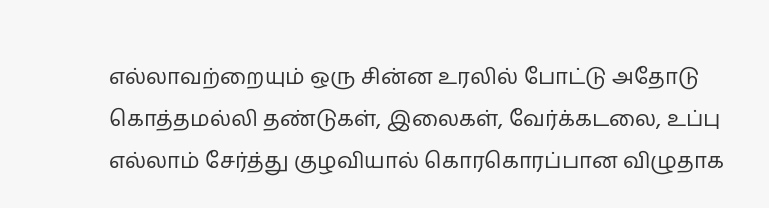எல்லாவற்றையும் ஒரு சின்ன உரலில் போட்டு அதோடு கொத்தமல்லி தண்டுகள், இலைகள், வேர்க்கடலை, உப்பு எல்லாம் சேர்த்து குழவியால் கொரகொரப்பான விழுதாக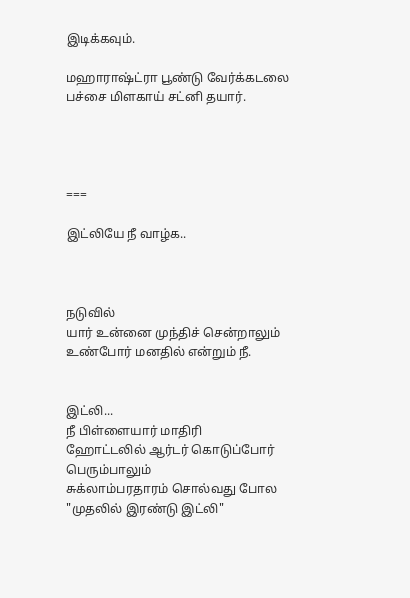இடிக்கவும்.

மஹாராஷ்ட்ரா பூண்டு வேர்க்கடலை பச்சை மிளகாய் சட்னி தயார்.




===

இட்லியே நீ வாழ்க..



நடுவில்
யார் உன்னை முந்திச் சென்றாலும்
உண்போர் மனதில் என்றும் நீ.


இட்லி...
நீ பிள்ளையார் மாதிரி
ஹோட்டலில் ஆர்டர் கொடுப்போர்
பெரும்பாலும்
சுக்லாம்பரதாரம் சொல்வது போல
"முதலில் இரண்டு இட்லி"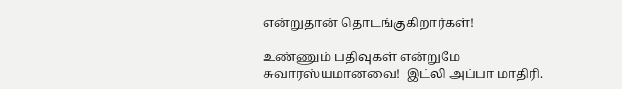என்றுதான் தொடங்குகிறார்கள்!

உண்ணும் பதிவுகள் என்றுமே சுவாரஸ்யமானவை!  இட்லி அப்பா மாதிரி.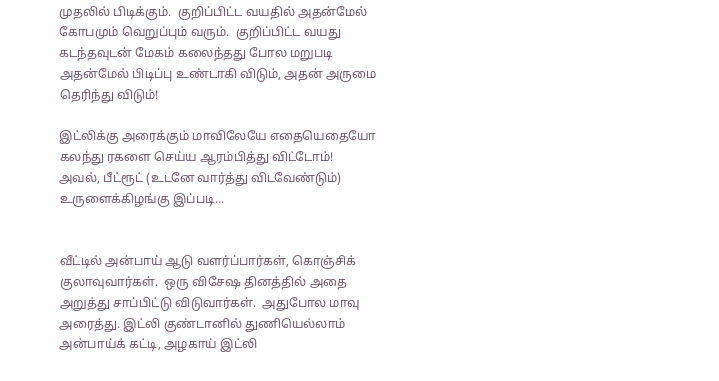முதலில் பிடிக்கும்.  குறிப்பிட்ட வயதில் அதன்மேல் கோபமும் வெறுப்பும் வரும்.  குறிப்பிட்ட வயது கடந்தவுடன் மேகம் கலைந்தது போல மறுபடி அதன்மேல் பிடிப்பு உண்டாகி விடும், அதன் அருமை தெரிந்து விடும்!

இட்லிக்கு அரைக்கும் மாவிலேயே எதையெதையோ கலந்து ரகளை செய்ய ஆரம்பித்து விட்டோம்!  அவல், பீட்ரூட் (உடனே வார்த்து விடவேண்டும்) உருளைக்கிழங்கு இப்படி...


வீட்டில் அன்பாய் ஆடு வளர்ப்பார்கள், கொஞ்சிக் குலாவுவார்கள்.  ஒரு விசேஷ தினத்தில் அதை அறுத்து சாப்பிட்டு விடுவார்கள்.  அதுபோல மாவு அரைத்து. இட்லி குண்டானில் துணியெல்லாம் அன்பாய்க் கட்டி, அழகாய் இட்லி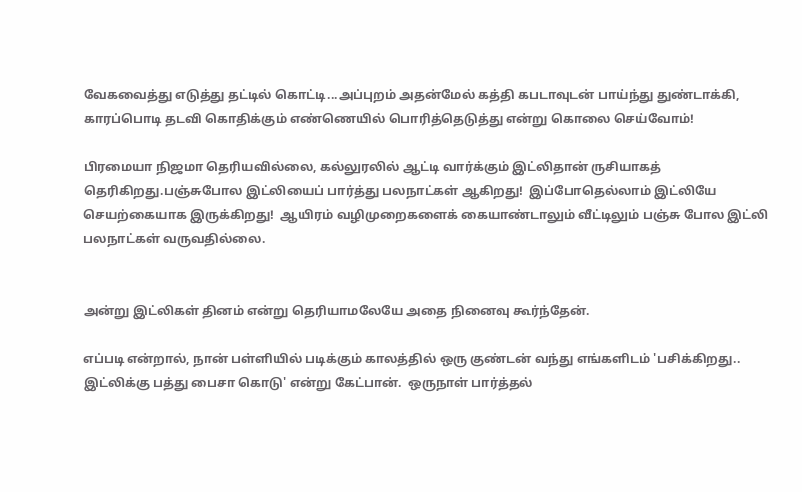வேகவைத்து எடுத்து தட்டில் கொட்டி...அப்புறம் அதன்மேல் கத்தி கபடாவுடன் பாய்ந்து துண்டாக்கி, காரப்பொடி தடவி கொதிக்கும் எண்ணெயில் பொரித்தெடுத்து என்று கொலை செய்வோம்!

பிரமையா நிஜமா தெரியவில்லை, கல்லுரலில் ஆட்டி வார்க்கும் இட்லிதான் ருசியாகத் தெரிகிறது.பஞ்சுபோல இட்லியைப் பார்த்து பலநாட்கள் ஆகிறது!  இப்போதெல்லாம் இட்லியே செயற்கையாக இருக்கிறது!  ஆயிரம் வழிமுறைகளைக் கையாண்டாலும் வீட்டிலும் பஞ்சு போல இட்லி பலநாட்கள் வருவதில்லை.


அன்று இட்லிகள் தினம் என்று தெரியாமலேயே அதை நினைவு கூர்ந்தேன்.

எப்படி என்றால், நான் பள்ளியில் படிக்கும் காலத்தில் ஒரு குண்டன் வந்து எங்களிடம் 'பசிக்கிறது..  இட்லிக்கு பத்து பைசா கொடு' என்று கேட்பான்.  ஒருநாள் பார்த்தல்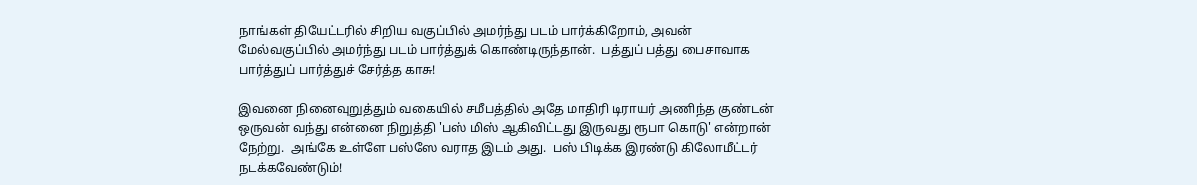நாங்கள் தியேட்டரில் சிறிய வகுப்பில் அமர்ந்து படம் பார்க்கிறோம், அவன் மேல்வகுப்பில் அமர்ந்து படம் பார்த்துக் கொண்டிருந்தான்.  பத்துப் பத்து பைசாவாக பார்த்துப் பார்த்துச் சேர்த்த காசு!

இவனை நினைவுறுத்தும் வகையில் சமீபத்தில் அதே மாதிரி டிராயர் அணிந்த குண்டன் ஒருவன் வந்து என்னை நிறுத்தி 'பஸ் மிஸ் ஆகிவிட்டது இருவது ரூபா கொடு' என்றான் நேற்று.  அங்கே உள்ளே பஸ்ஸே வராத இடம் அது.  பஸ் பிடிக்க இரண்டு கிலோமீட்டர் நடக்கவேண்டும்!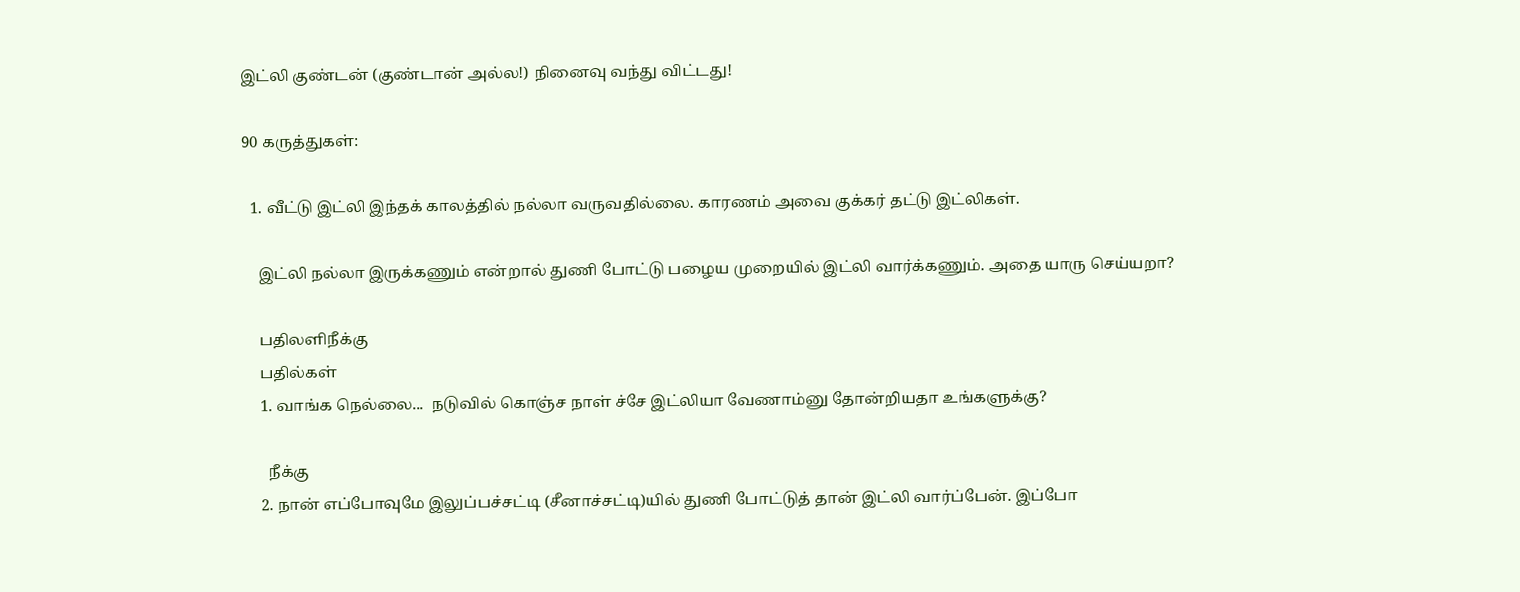இட்லி குண்டன் (குண்டான் அல்ல!) நினைவு வந்து விட்டது!

90 கருத்துகள்:

  1. வீட்டு இட்லி இந்தக் காலத்தில் நல்லா வருவதில்லை. காரணம் அவை குக்கர் தட்டு இட்லிகள்.

    இட்லி நல்லா இருக்கணும் என்றால் துணி போட்டு பழைய முறையில் இட்லி வார்க்கணும். அதை யாரு செய்யறா?

    பதிலளிநீக்கு
    பதில்கள்
    1. வாங்க நெல்லை...  நடுவில் கொஞ்ச நாள் ச்சே இட்லியா வேணாம்னு தோன்றியதா உங்களுக்கு?

      நீக்கு
    2. நான் எப்போவுமே இலுப்பச்சட்டி (சீனாச்சட்டி)யில் துணி போட்டுத் தான் இட்லி வார்ப்பேன். இப்போ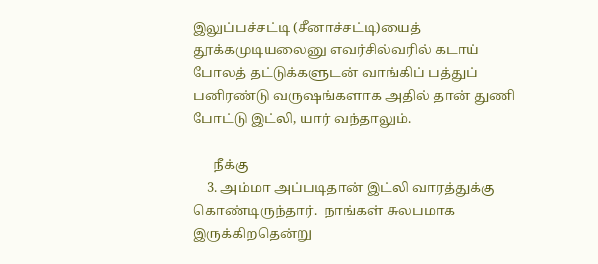இலுப்பச்சட்டி (சீனாச்சட்டி)யைத் தூக்கமுடியலைனு எவர்சில்வரில் கடாய் போலத் தட்டுக்களுடன் வாங்கிப் பத்துப் பனிரண்டு வருஷங்களாக அதில் தான் துணி போட்டு இட்லி, யார் வந்தாலும்.

      நீக்கு
    3. அம்மா அப்படிதான் இட்லி வாரத்துக்கு கொண்டிருந்தார்.  நாங்கள் சுலபமாக இருக்கிறதென்று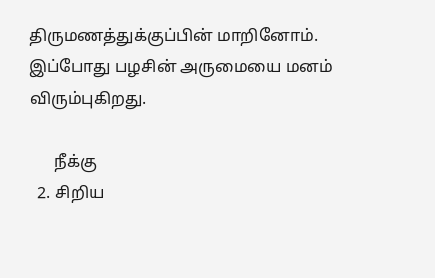திருமணத்துக்குப்பின் மாறினோம்.  இப்போது பழசின் அருமையை மனம் விரும்புகிறது.

      நீக்கு
  2. சிறிய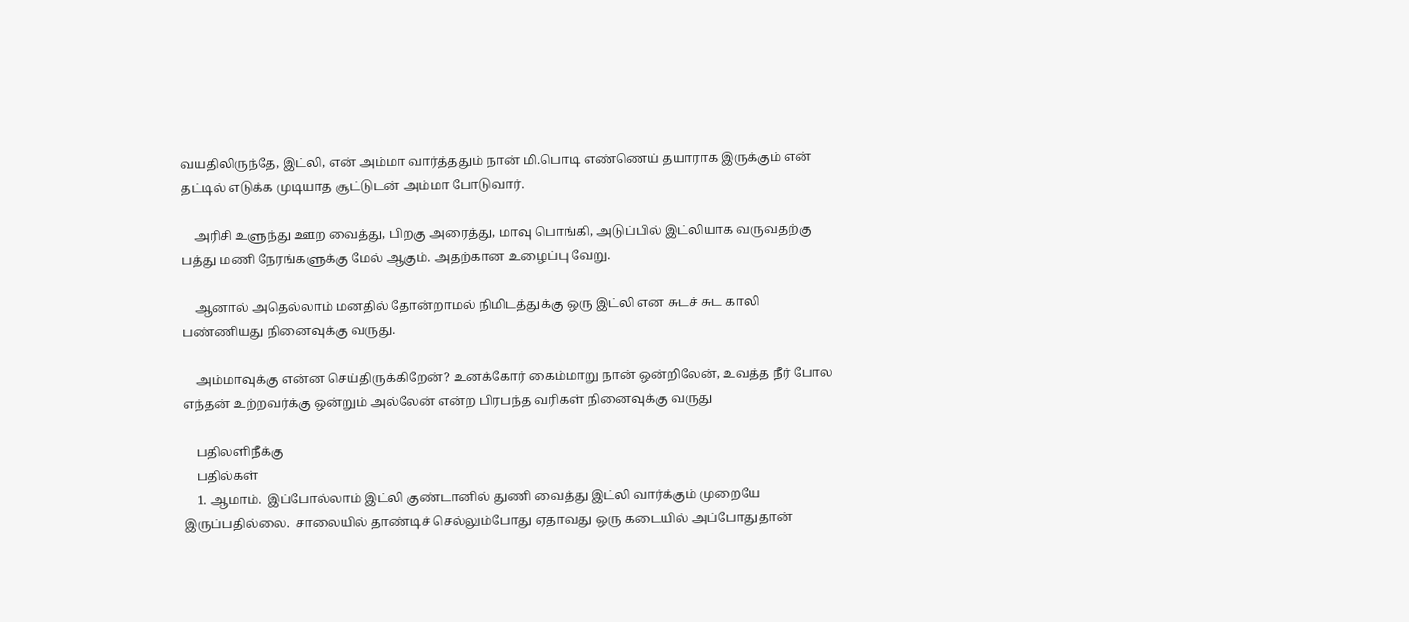வயதிலிருந்தே, இட்லி, என் அம்மா வார்த்ததும் நான் மி.பொடி எண்ணெய் தயாராக இருக்கும் என் தட்டில் எடுக்க முடியாத சூட்டுடன் அம்மா போடுவார்.

    அரிசி உளுந்து ஊற வைத்து, பிறகு அரைத்து, மாவு பொங்கி, அடுப்பில் இட்லியாக வருவதற்கு பத்து மணி நேரங்களுக்கு மேல் ஆகும். அதற்கான உழைப்பு வேறு.

    ஆனால் அதெல்லாம் மனதில் தோன்றாமல் நிமிடத்துக்கு ஒரு இட்லி என சுடச் சுட காலி பண்ணியது நினைவுக்கு வருது.

    அம்மாவுக்கு என்ன செய்திருக்கிறேன்? உனக்கோர் கைம்மாறு நான் ஒன்றிலேன், உவத்த நீர் போல எந்தன் உற்றவர்க்கு ஒன்றும் அல்லேன் என்ற பிரபந்த வரிகள் நினைவுக்கு வருது

    பதிலளிநீக்கு
    பதில்கள்
    1. ஆமாம்.  இப்போல்லாம் இட்லி குண்டானில் துணி வைத்து இட்லி வார்க்கும் முறையே இருப்பதில்லை.  சாலையில் தாண்டிச் செல்லும்போது ஏதாவது ஒரு கடையில் அப்போதுதான்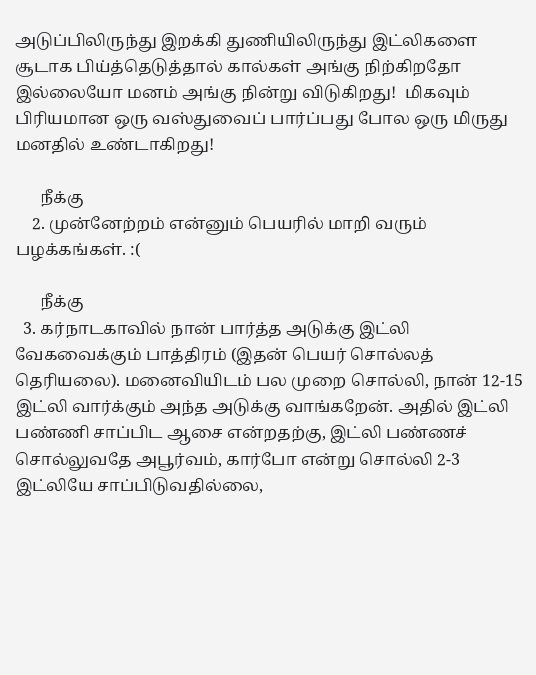அடுப்பிலிருந்து இறக்கி துணியிலிருந்து இட்லிகளை சூடாக பிய்த்தெடுத்தால் கால்கள் அங்கு நிற்கிறதோ இல்லையோ மனம் அங்கு நின்று விடுகிறது!  மிகவும் பிரியமான ஒரு வஸ்துவைப் பார்ப்பது போல ஒரு மிருது மனதில் உண்டாகிறது!

      நீக்கு
    2. முன்னேற்றம் என்னும் பெயரில் மாறி வரும் பழக்கங்கள். :(

      நீக்கு
  3. கர்நாடகாவில் நான் பார்த்த அடுக்கு இட்லி வேகவைக்கும் பாத்திரம் (இதன் பெயர் சொல்லத் தெரியலை). மனைவியிடம் பல முறை சொல்லி, நான் 12-15 இட்லி வார்க்கும் அந்த அடுக்கு வாங்கறேன். அதில் இட்லி பண்ணி சாப்பிட ஆசை என்றதற்கு, இட்லி பண்ணச் சொல்லுவதே அபூர்வம், கார்போ என்று சொல்லி 2-3 இட்லியே சாப்பிடுவதில்லை,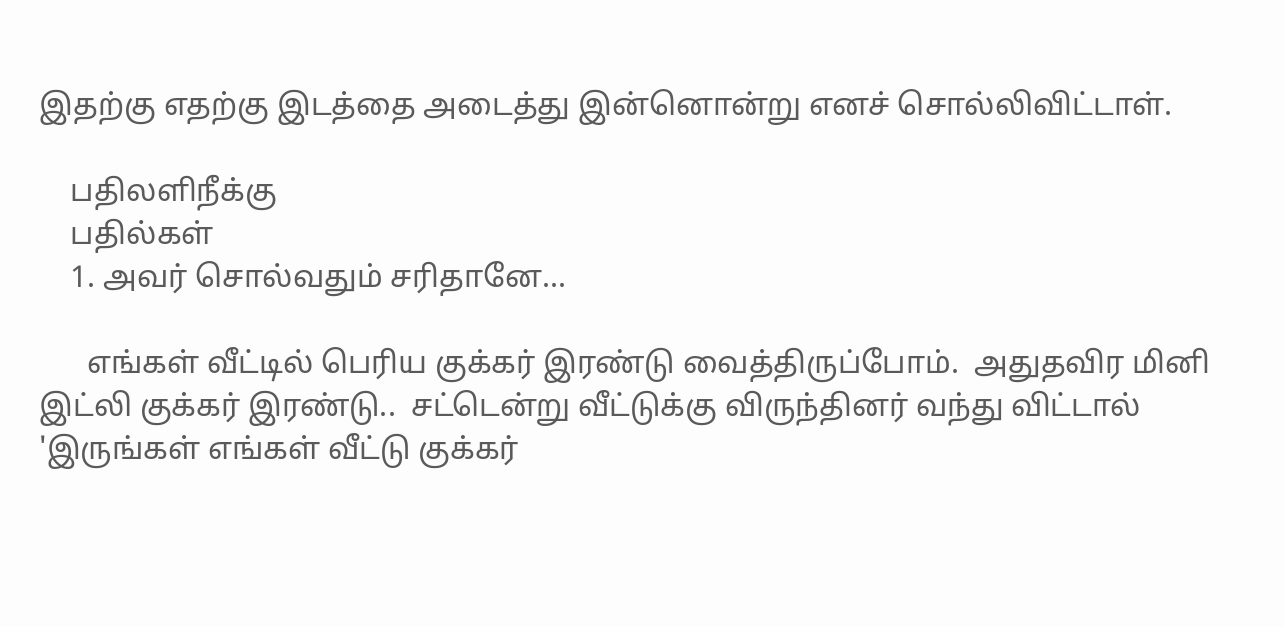இதற்கு எதற்கு இடத்தை அடைத்து இன்னொன்று எனச் சொல்லிவிட்டாள்.

    பதிலளிநீக்கு
    பதில்கள்
    1. அவர் சொல்வதும் சரிதானே...

      எங்கள் வீட்டில் பெரிய குக்கர் இரண்டு வைத்திருப்போம்.  அதுதவிர மினி இட்லி குக்கர் இரண்டு..  சட்டென்று வீட்டுக்கு விருந்தினர் வந்து விட்டால் 'இருங்கள் எங்கள் வீட்டு குக்கர்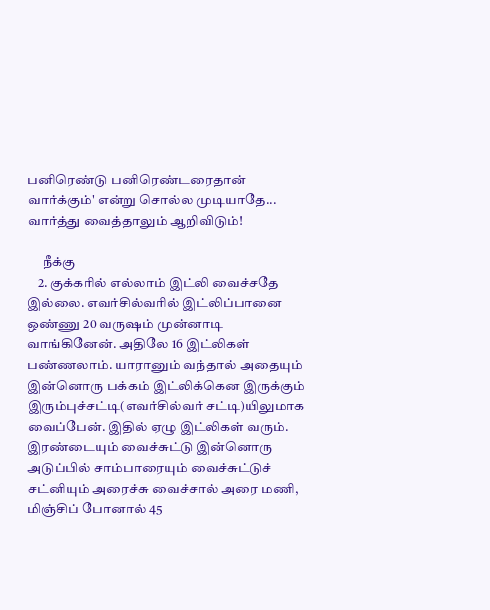பனிரெண்டு பனிரெண்டரைதான் வார்க்கும்' என்று சொல்ல முடியாதே...  வார்த்து வைத்தாலும் ஆறிவிடும்!

      நீக்கு
    2. குக்கரில் எல்லாம் இட்லி வைச்சதே இல்லை. எவர்சில்வரில் இட்லிப்பானை ஒண்ணு 20 வருஷம் முன்னாடி வாங்கினேன். அதிலே 16 இட்லிகள் பண்ணலாம். யாரானும் வந்தால் அதையும் இன்னொரு பக்கம் இட்லிக்கென இருக்கும் இரும்புச்சட்டி(எவர்சில்வர் சட்டி)யிலுமாக வைப்பேன். இதில் ஏழு இட்லிகள் வரும். இரண்டையும் வைச்சுட்டு இன்னொரு அடுப்பில் சாம்பாரையும் வைச்சுட்டுச் சட்னியும் அரைச்சு வைச்சால் அரை மணி, மிஞ்சிப் போனால் 45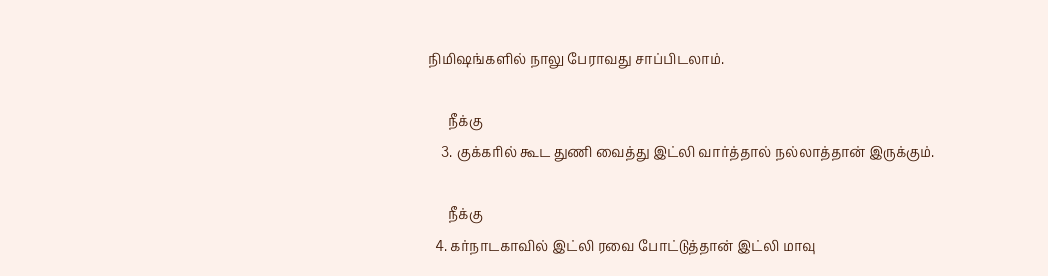நிமிஷங்களில் நாலு பேராவது சாப்பிடலாம்.

      நீக்கு
    3. குக்கரில் கூட துணி வைத்து இட்லி வார்த்தால் நல்லாத்தான் இருக்கும்.

      நீக்கு
  4. கர்நாடகாவில் இட்லி ரவை போட்டுத்தான் இட்லி மாவு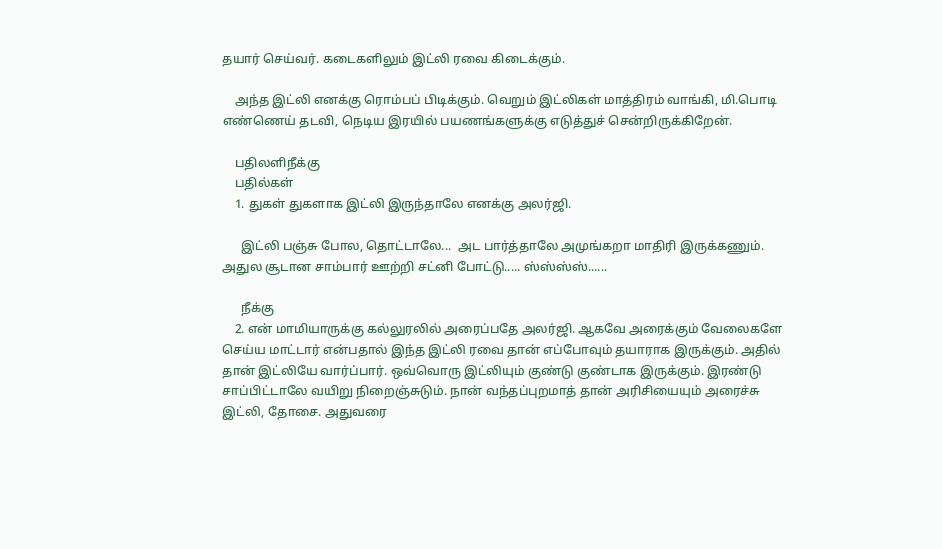தயார் செய்வர். கடைகளிலும் இட்லி ரவை கிடைக்கும்.

    அந்த இட்லி எனக்கு ரொம்பப் பிடிக்கும். வெறும் இட்லிகள் மாத்திரம் வாங்கி, மி.பொடி எண்ணெய் தடவி, நெடிய இரயில் பயணங்களுக்கு எடுத்துச் சென்றிருக்கிறேன்.

    பதிலளிநீக்கு
    பதில்கள்
    1. துகள் துகளாக இட்லி இருந்தாலே எனக்கு அலர்ஜி.

      இட்லி பஞ்சு போல, தொட்டாலே...  அட பார்த்தாலே அமுங்கறா மாதிரி இருக்கணும்.  அதுல சூடான சாம்பார் ஊற்றி சட்னி போட்டு..... ஸ்ஸ்ஸ்ஸ்......

      நீக்கு
    2. என் மாமியாருக்கு கல்லுரலில் அரைப்பதே அலர்ஜி. ஆகவே அரைக்கும் வேலைகளே செய்ய மாட்டார் என்பதால் இந்த இட்லி ரவை தான் எப்போவும் தயாராக இருக்கும். அதில் தான் இட்லியே வார்ப்பார். ஒவ்வொரு இட்லியும் குண்டு குண்டாக இருக்கும். இரண்டு சாப்பிட்டாலே வயிறு நிறைஞ்சுடும். நான் வந்தப்புறமாத் தான் அரிசியையும் அரைச்சு இட்லி, தோசை. அதுவரை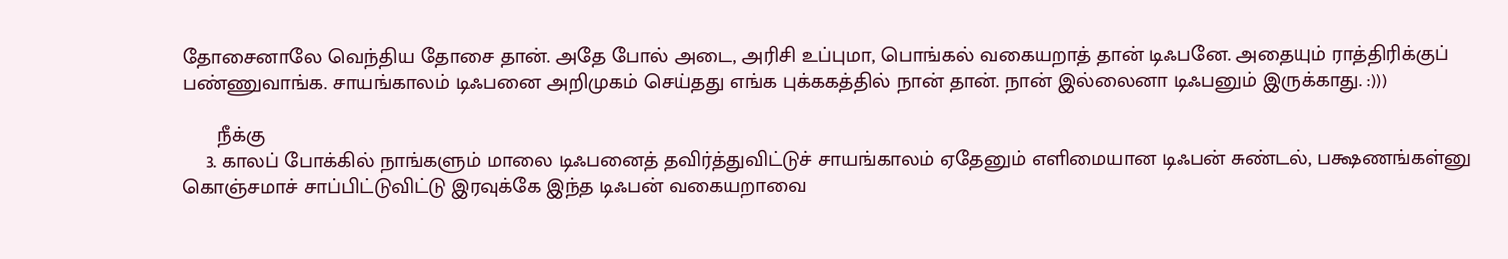தோசைனாலே வெந்திய தோசை தான். அதே போல் அடை, அரிசி உப்புமா, பொங்கல் வகையறாத் தான் டிஃபனே. அதையும் ராத்திரிக்குப் பண்ணுவாங்க. சாயங்காலம் டிஃபனை அறிமுகம் செய்தது எங்க புக்ககத்தில் நான் தான். நான் இல்லைனா டிஃபனும் இருக்காது. :)))

      நீக்கு
    3. காலப் போக்கில் நாங்களும் மாலை டிஃபனைத் தவிர்த்துவிட்டுச் சாயங்காலம் ஏதேனும் எளிமையான டிஃபன் சுண்டல், பக்ஷணங்கள்னு கொஞ்சமாச் சாப்பிட்டுவிட்டு இரவுக்கே இந்த டிஃபன் வகையறாவை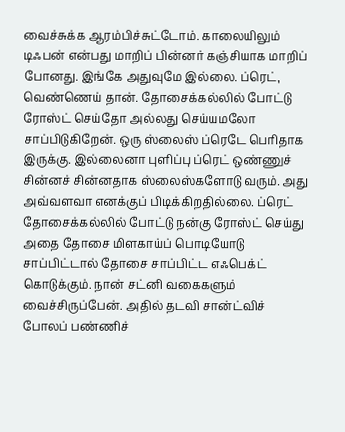வைச்சுக்க ஆரம்பிச்சுட்டோம். காலையிலும் டிஃபன் என்பது மாறிப் பின்னர் கஞ்சியாக மாறிப் போனது. இங்கே அதுவுமே இல்லை. ப்ரெட், வெண்ணெய் தான். தோசைக்கல்லில் போட்டு ரோஸ்ட் செய்தோ அல்லது செய்யமலோ சாப்பிடுகிறேன். ஒரு ஸ்லைஸ் ப்ரெடே பெரிதாக இருக்கு. இல்லைனா புளிப்பு ப்ரெட் ஒண்ணுச் சின்னச் சின்னதாக ஸ்லைஸ்களோடு வரும். அது அவ்வளவா எனக்குப் பிடிக்கிறதில்லை. ப்ரெட் தோசைக்கல்லில் போட்டு நன்கு ரோஸ்ட் செய்து அதை தோசை மிளகாய்ப் பொடியோடு சாப்பிட்டால் தோசை சாப்பிட்ட எஃபெக்ட் கொடுக்கும். நான் சட்னி வகைகளும் வைச்சிருப்பேன். அதில் தடவி சான்ட்விச் போலப் பண்ணிச்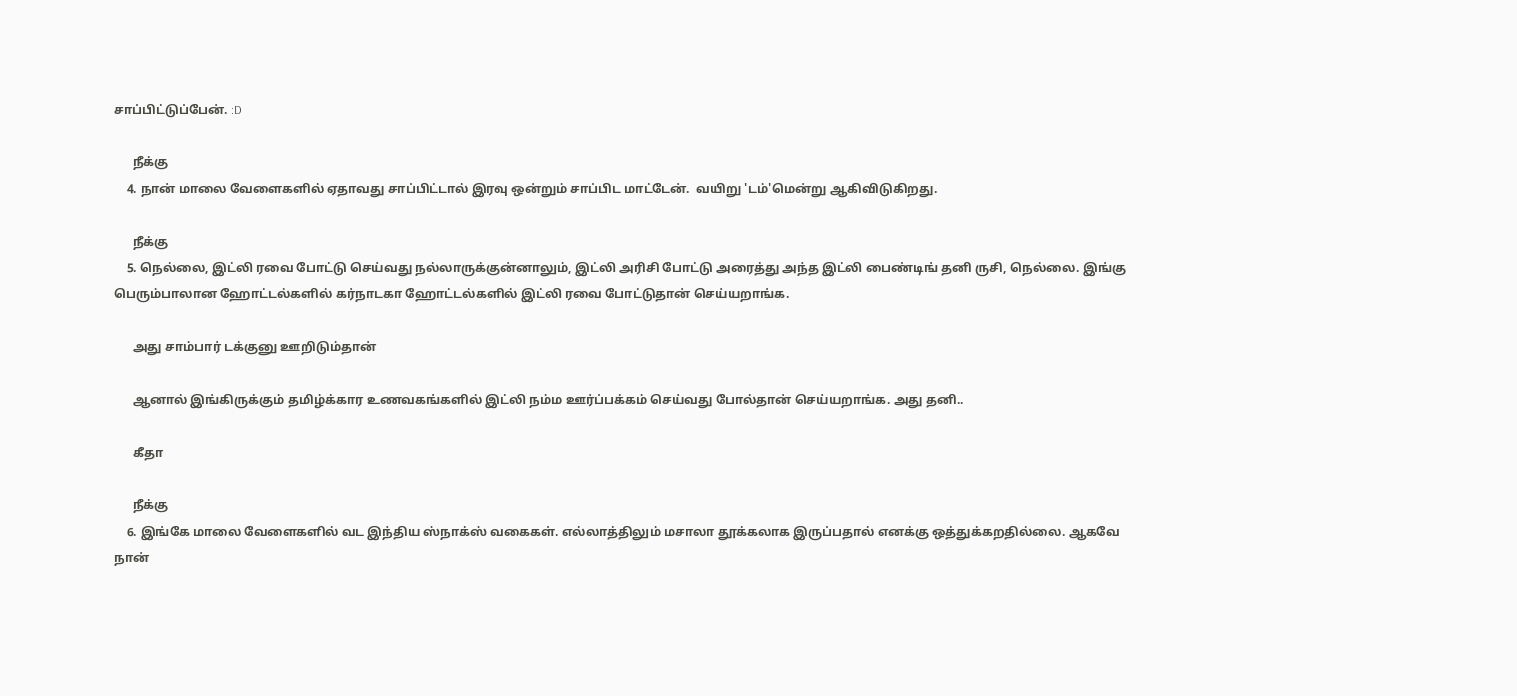சாப்பிட்டுப்பேன். :D

      நீக்கு
    4. நான் மாலை வேளைகளில் ஏதாவது சாப்பிட்டால் இரவு ஒன்றும் சாப்பிட மாட்டேன்.  வயிறு 'டம்'மென்று ஆகிவிடுகிறது.

      நீக்கு
    5. நெல்லை, இட்லி ரவை போட்டு செய்வது நல்லாருக்குன்னாலும், இட்லி அரிசி போட்டு அரைத்து அந்த இட்லி பைண்டிங் தனி ருசி, நெல்லை. இங்கு பெரும்பாலான ஹோட்டல்களில் கர்நாடகா ஹோட்டல்களில் இட்லி ரவை போட்டுதான் செய்யறாங்க.

      அது சாம்பார் டக்குனு ஊறிடும்தான்

      ஆனால் இங்கிருக்கும் தமிழ்க்கார உணவகங்களில் இட்லி நம்ம ஊர்ப்பக்கம் செய்வது போல்தான் செய்யறாங்க. அது தனி..

      கீதா

      நீக்கு
    6. இங்கே மாலை வேளைகளில் வட இந்திய ஸ்நாக்ஸ் வகைகள். எல்லாத்திலும் மசாலா தூக்கலாக இருப்பதால் எனக்கு ஒத்துக்கறதில்லை. ஆகவே நான்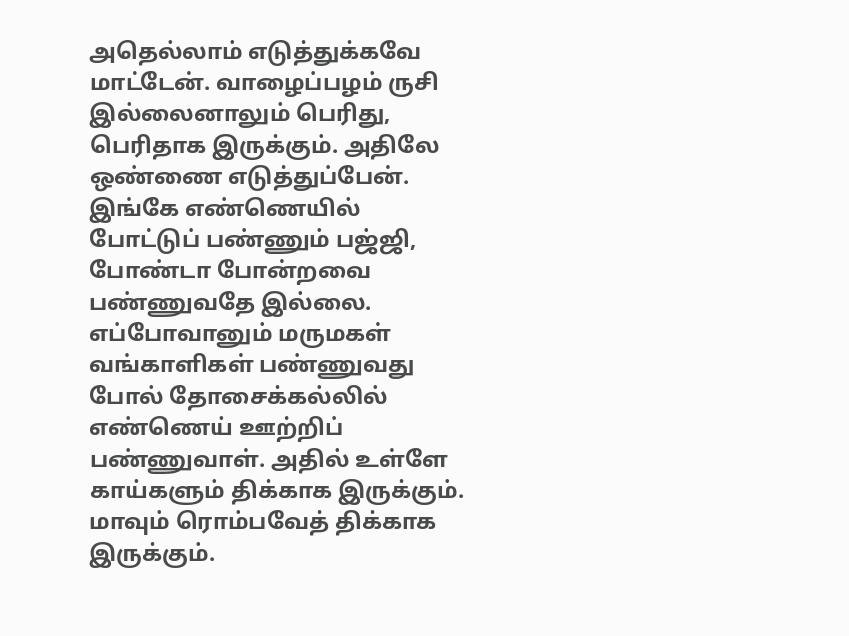அதெல்லாம் எடுத்துக்கவே மாட்டேன். வாழைப்பழம் ருசி இல்லைனாலும் பெரிது, பெரிதாக இருக்கும். அதிலே ஒண்ணை எடுத்துப்பேன். இங்கே எண்ணெயில் போட்டுப் பண்ணும் பஜ்ஜி, போண்டா போன்றவை பண்ணுவதே இல்லை. எப்போவானும் மருமகள் வங்காளிகள் பண்ணுவது போல் தோசைக்கல்லில் எண்ணெய் ஊற்றிப் பண்ணுவாள். அதில் உள்ளே காய்களும் திக்காக இருக்கும். மாவும் ரொம்பவேத் திக்காக இருக்கும்.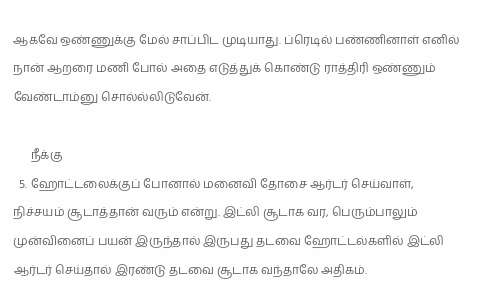ஆகவே ஒண்ணுக்கு மேல் சாப்பிட முடியாது. ப்ரெடில் பண்ணினாள் எனில் நான் ஆறரை மணி போல் அதை எடுத்துக் கொண்டு ராத்திரி ஒண்ணும் வேண்டாம்னு சொல்ல்லிடுவேன்.

      நீக்கு
  5. ஹோட்டலைக்குப் போனால் மனைவி தோசை ஆர்டர் செய்வாள், நிச்சயம் சூடாத்தான் வரும் என்று. இட்லி சூடாக வர, பெரும்பாலும் முன்வினைப் பயன் இருந்தால் இருபது தடவை ஹோட்டல்களில் இட்லி ஆர்டர் செய்தால் இரண்டு தடவை சூடாக வந்தாலே அதிகம்.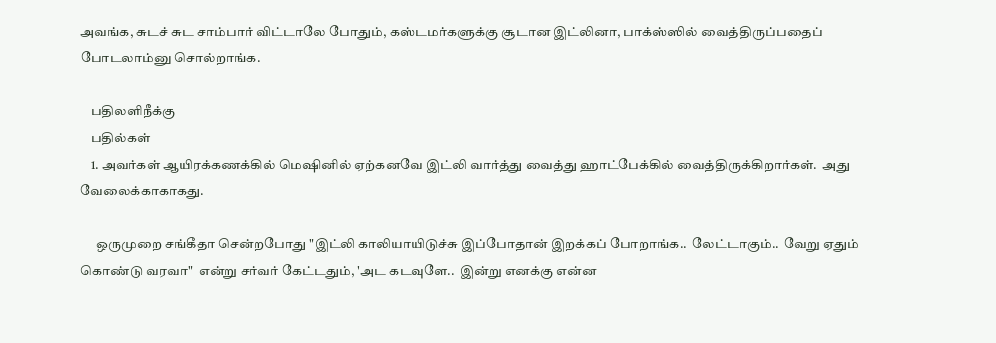அவங்க, சுடச் சுட சாம்பார் விட்டாலே போதும், கஸ்டமர்களுக்கு சூடான இட்லினா, பாக்ஸ்ஸில் வைத்திருப்பதைப் போடலாம்னு சொல்றாங்க.

    பதிலளிநீக்கு
    பதில்கள்
    1. அவர்கள் ஆயிரக்கணக்கில் மெஷினில் ஏற்கனவே இட்லி வார்த்து வைத்து ஹாட்பேக்கில் வைத்திருக்கிறார்கள்.  அது வேலைக்காகாகது.

      ஒருமுறை சங்கீதா சென்றபோது "இட்லி காலியாயிடுச்சு இப்போதான் இறக்கப் போறாங்க..  லேட்டாகும்..  வேறு ஏதும் கொண்டு வரவா"  என்று சர்வர் கேட்டதும், 'அட கடவுளே..  இன்று எனக்கு என்ன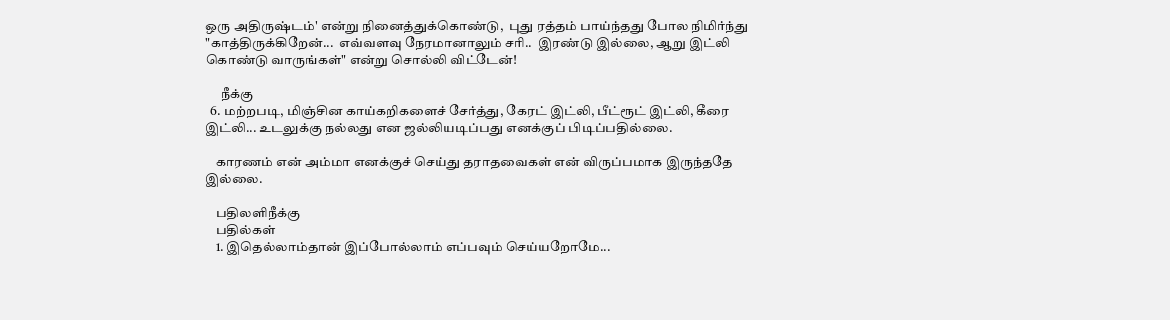ஒரு அதிருஷ்டம்' என்று நினைத்துக்கொண்டு,  புது ரத்தம் பாய்ந்தது போல நிமிர்ந்து "காத்திருக்கிறேன்...  எவ்வளவு நேரமானாலும் சரி..  இரண்டு இல்லை, ஆறு இட்லி கொண்டு வாருங்கள்" என்று சொல்லி விட்டேன்!

      நீக்கு
  6. மற்றபடி, மிஞ்சின காய்கறிகளைச் சேர்த்து, கேரட் இட்லி, பீட்ரூட் இட்லி, கீரை இட்லி... உடலுக்கு நல்லது என ஜல்லியடிப்பது எனக்குப் பிடிப்பதில்லை.

    காரணம் என் அம்மா எனக்குச் செய்து தராதவைகள் என் விருப்பமாக இருந்ததே இல்லை.

    பதிலளிநீக்கு
    பதில்கள்
    1. இதெல்லாம்தான் இப்போல்லாம் எப்பவும் செய்யறோமே...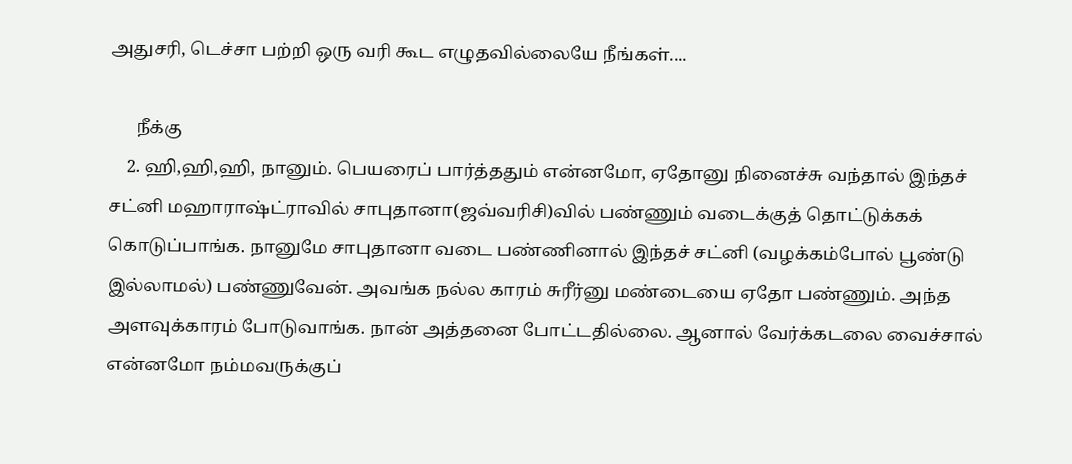அதுசரி, டெச்சா பற்றி ஒரு வரி கூட எழுதவில்லையே நீங்கள்....

      நீக்கு
    2. ஹி,ஹி,ஹி, நானும். பெயரைப் பார்த்ததும் என்னமோ, ஏதோனு நினைச்சு வந்தால் இந்தச் சட்னி மஹாராஷ்ட்ராவில் சாபுதானா(ஜவ்வரிசி)வில் பண்ணும் வடைக்குத் தொட்டுக்கக் கொடுப்பாங்க. நானுமே சாபுதானா வடை பண்ணினால் இந்தச் சட்னி (வழக்கம்போல் பூண்டு இல்லாமல்) பண்ணுவேன். அவங்க நல்ல காரம் சுரீர்னு மண்டையை ஏதோ பண்ணும். அந்த அளவுக்காரம் போடுவாங்க. நான் அத்தனை போட்டதில்லை. ஆனால் வேர்க்கடலை வைச்சால் என்னமோ நம்மவருக்குப்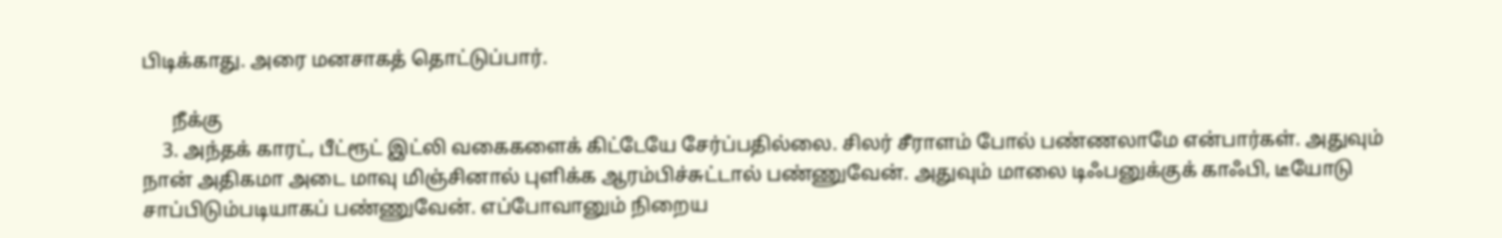பிடிக்காது. அரை மனசாகத் தொட்டுப்பார்.

      நீக்கு
    3. அந்தக் காரட், பீட்ரூட் இட்லி வகைகளைக் கிட்டேயே சேர்ப்பதில்லை. சிலர் சீராளம் போல் பண்ணலாமே என்பார்கள். அதுவும் நான் அதிகமா அடை மாவு மிஞ்சினால் புளிக்க ஆரம்பிச்சுட்டால் பண்ணுவேன். அதுவும் மாலை டிஃபனுக்குக் காஃபி, டீயோடு சாப்பிடும்படியாகப் பண்ணுவேன். எப்போவானும் நிறைய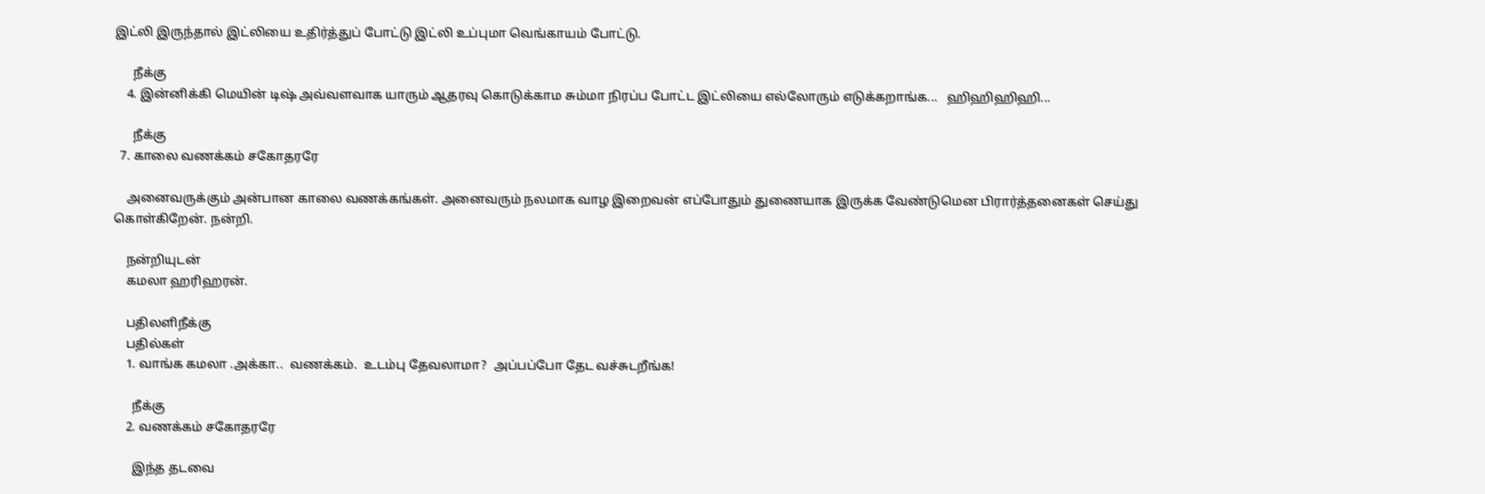இட்லி இருந்தால் இட்லியை உதிர்த்துப் போட்டு இட்லி உப்புமா வெங்காயம் போட்டு.

      நீக்கு
    4. இன்னிக்கி மெயின் டிஷ் அவ்வளவாக யாரும் ஆதரவு கொடுக்காம சும்மா நிரப்ப போட்ட இட்லியை எல்லோரும் எடுக்கறாங்க...   ஹிஹிஹிஹி...

      நீக்கு
  7. காலை வணக்கம் சகோதரரே

    அனைவருக்கும் அன்பான காலை வணக்கங்கள். அனைவரும் நலமாக வாழ இறைவன் எப்போதும் துணையாக இருக்க வேண்டுமென பிரார்த்தனைகள் செய்து கொள்கிறேன். நன்றி.

    நன்றியுடன்
    கமலா ஹரிஹரன்.

    பதிலளிநீக்கு
    பதில்கள்
    1. வாங்க கமலா .அக்கா..  வணக்கம்.  உடம்பு தேவலாமா?  அப்பப்போ தேட வச்சுடறீங்க!

      நீக்கு
    2. வணக்கம் சகோதரரே

      இந்த தடவை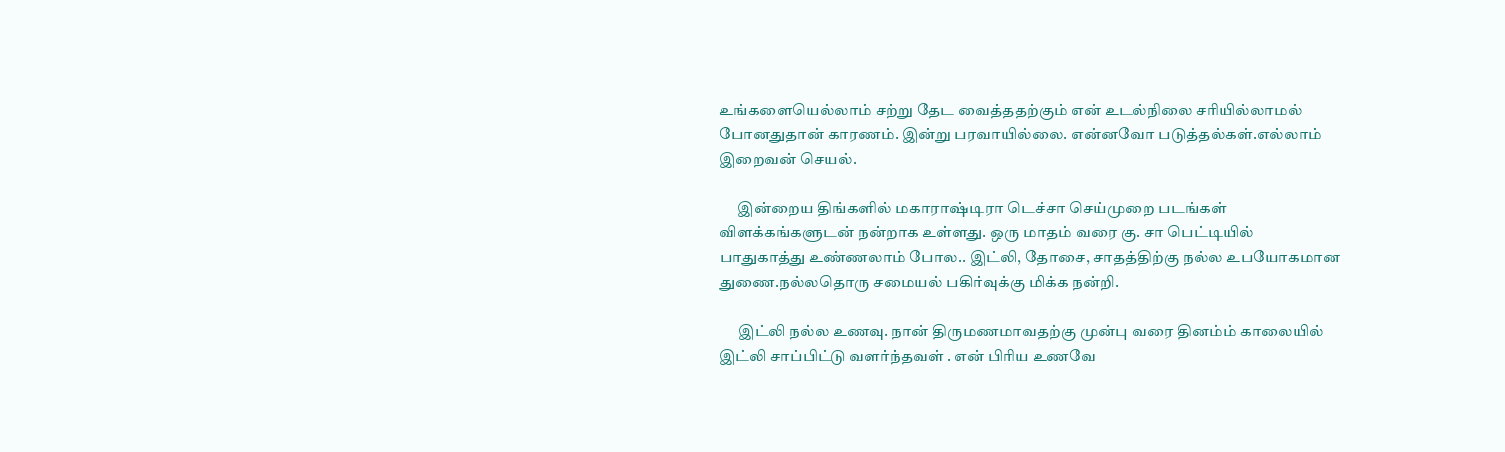உங்களையெல்லாம் சற்று தேட வைத்ததற்கும் என் உடல்நிலை சரியில்லாமல் போனதுதான் காரணம். இன்று பரவாயில்லை. என்னவோ படுத்தல்கள்.எல்லாம் இறைவன் செயல்.

      இன்றைய திங்களில் மகாராஷ்டிரா டெச்சா செய்முறை படங்கள் விளக்கங்களுடன் நன்றாக உள்ளது. ஒரு மாதம் வரை கு. சா பெட்டியில் பாதுகாத்து உண்ணலாம் போல.. இட்லி, தோசை, சாதத்திற்கு நல்ல உபயோகமான துணை.நல்லதொரு சமையல் பகிர்வுக்கு மிக்க நன்றி.

      இட்லி நல்ல உணவு. நான் திருமணமாவதற்கு முன்பு வரை தினம்ம் காலையில் இட்லி சாப்பிட்டு வளர்ந்தவள் . என் பிரிய உணவே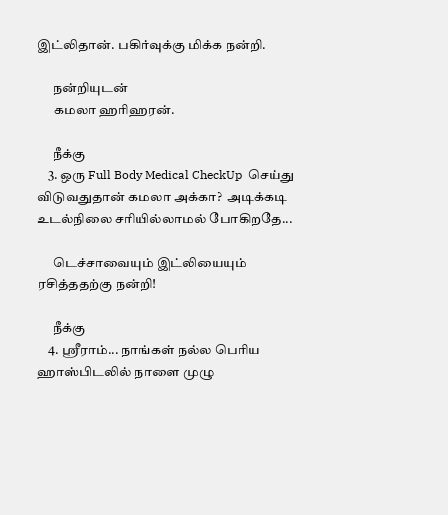இட்லிதான். பகிர்வுக்கு மிக்க நன்றி.

      நன்றியுடன்
      கமலா ஹரிஹரன்.

      நீக்கு
    3. ஒரு Full Body Medical CheckUp  செய்து விடுவதுதான் கமலா அக்கா?  அடிக்கடி உடல்நிலை சரியில்லாமல் போகிறதே...

      டெச்சாவையும் இட்லியையும் ரசித்ததற்கு நன்றி!

      நீக்கு
    4. ஶ்ரீராம்... நாங்கள் நல்ல பெரிய ஹாஸ்பிடலில் நாளை முழு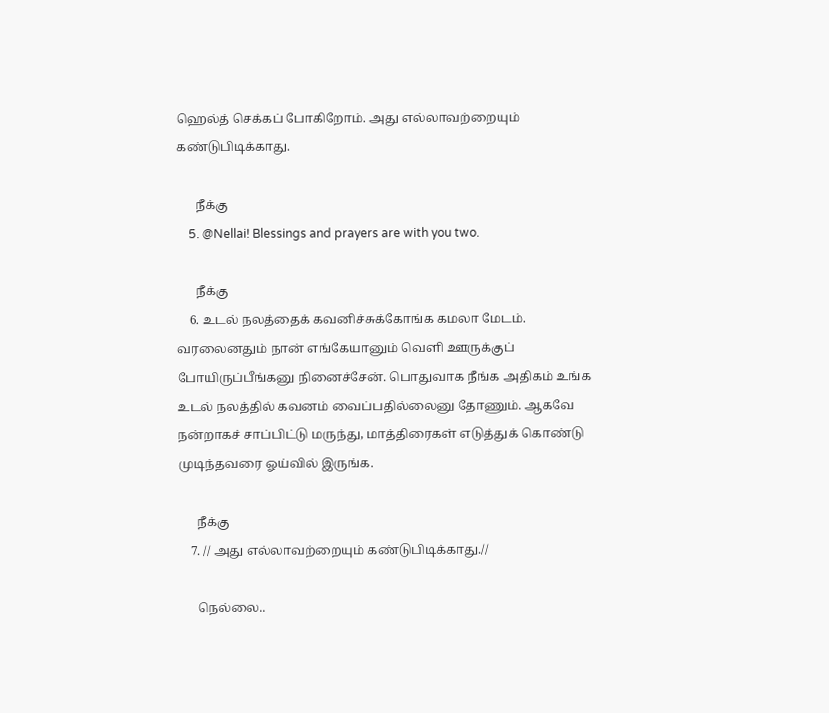ஹெல்த் செக்கப் போகிறோம். அது எல்லாவற்றையும் கண்டுபிடிக்காது.

      நீக்கு
    5. @Nellai! Blessings and prayers are with you two.

      நீக்கு
    6. உடல் நலத்தைக் கவனிச்சுக்கோங்க கமலா மேடம். வரலைனதும் நான் எங்கேயானும் வெளி ஊருக்குப் போயிருப்பீங்கனு நினைச்சேன். பொதுவாக நீங்க அதிகம் உங்க உடல் நலத்தில் கவனம் வைப்பதில்லைனு தோணும். ஆகவே நன்றாகச் சாப்பிட்டு மருந்து, மாத்திரைகள் எடுத்துக் கொண்டு முடிந்தவரை ஓய்வில் இருங்க.

      நீக்கு
    7. // அது எல்லாவற்றையும் கண்டுபிடிக்காது.//

      நெல்லை..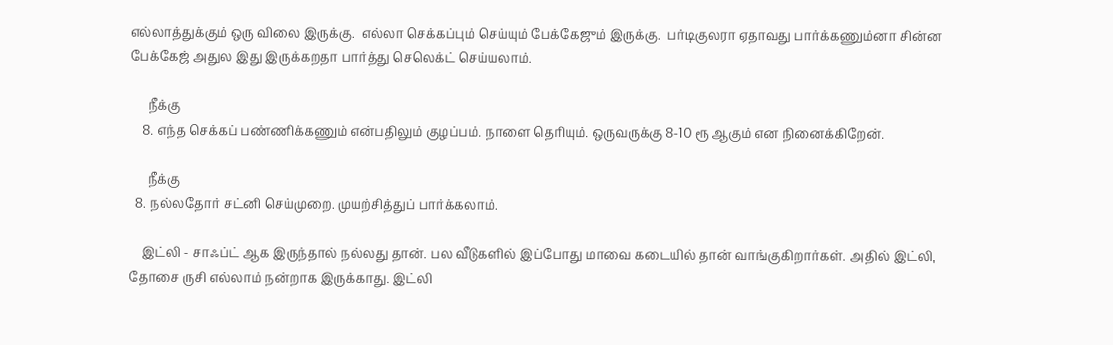எல்லாத்துக்கும் ஒரு விலை இருக்கு.  எல்லா செக்கப்பும் செய்யும் பேக்கேஜும் இருக்கு.  பர்டிகுலரா ஏதாவது பார்க்கணும்னா சின்ன பேக்கேஜ் அதுல இது இருக்கறதா பார்த்து செலெக்ட் செய்யலாம்.

      நீக்கு
    8. எந்த செக்கப் பண்ணிக்கணும் என்பதிலும் குழப்பம். நாளை தெரியும். ஒருவருக்கு 8-10 ரூ ஆகும் என நினைக்கிறேன்.

      நீக்கு
  8. நல்லதோர் சட்னி செய்முறை. முயற்சித்துப் பார்க்கலாம்.

    இட்லி - சாஃப்ட் ஆக இருந்தால் நல்லது தான். பல வீடுகளில் இப்போது மாவை கடையில் தான் வாங்குகிறார்கள். அதில் இட்லி, தோசை ருசி எல்லாம் நன்றாக இருக்காது. இட்லி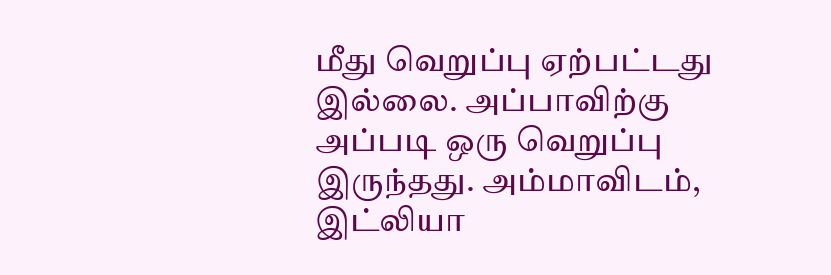மீது வெறுப்பு ஏற்பட்டது இல்லை. அப்பாவிற்கு அப்படி ஒரு வெறுப்பு இருந்தது. அம்மாவிடம், இட்லியா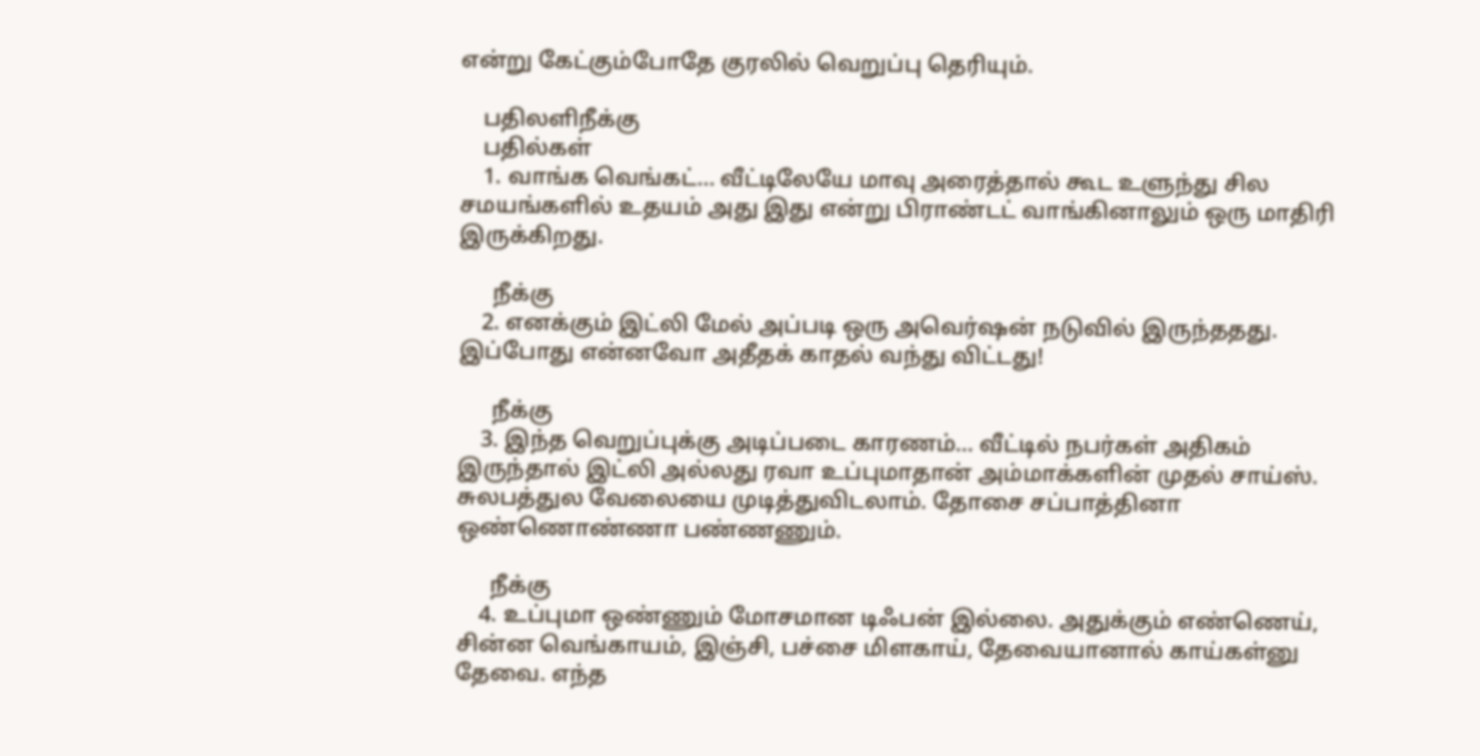என்று கேட்கும்போதே குரலில் வெறுப்பு தெரியும்.

    பதிலளிநீக்கு
    பதில்கள்
    1. வாங்க வெங்கட்... வீட்டிலேயே மாவு அரைத்தால் கூட உளுந்து சில சமயங்களில் உதயம் அது இது என்று பிராண்டட் வாங்கினாலும் ஒரு மாதிரி இருக்கிறது.

      நீக்கு
    2. எனக்கும் இட்லி மேல் அப்படி ஒரு அவெர்ஷன் நடுவில் இருந்ததது.  இப்போது என்னவோ அதீதக் காதல் வந்து விட்டது!

      நீக்கு
    3. இந்த வெறுப்புக்கு அடிப்படை காரணம்... வீட்டில் நபர்கள் அதிகம் இருந்தால் இட்லி அல்லது ரவா உப்புமாதான் அம்மாக்களின் முதல் சாய்ஸ். சுலபத்துல வேலையை முடித்துவிடலாம். தோசை சப்பாத்தினா ஒண்ணொண்ணா பண்ணணும்.

      நீக்கு
    4. உப்புமா ஒண்ணும் மோசமான டிஃபன் இல்லை. அதுக்கும் எண்ணெய், சின்ன வெங்காயம், இஞ்சி, பச்சை மிளகாய், தேவையானால் காய்கள்னு தேவை. எந்த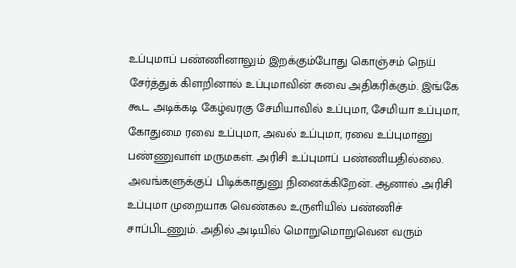உப்புமாப் பண்ணினாலும் இறக்கும்போது கொஞ்சம் நெய் சேர்த்துக் கிளறினால் உப்புமாவின் சுவை அதிகரிக்கும். இங்கே கூட அடிக்கடி கேழ்வரகு சேமியாவில் உப்புமா, சேமியா உப்புமா, கோதுமை ரவை உப்புமா, அவல் உப்புமா, ரவை உப்புமானு பண்ணுவாள் மருமகள். அரிசி உப்புமாப் பண்ணியதில்லை. அவங்களுக்குப் பிடிக்காதுனு நினைக்கிறேன். ஆனால் அரிசி உப்புமா முறையாக வெண்கல உருளியில் பண்ணிச் சாப்பிடணும். அதில் அடியில் மொறுமொறுவென வரும்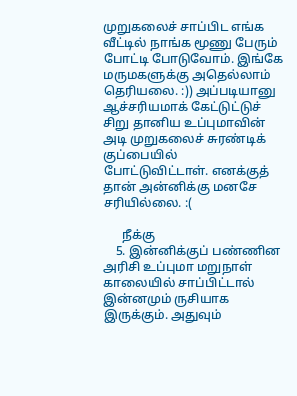முறுகலைச் சாப்பிட எங்க வீட்டில் நாங்க மூணு பேரும் போட்டி போடுவோம். இங்கே மருமகளுக்கு அதெல்லாம் தெரியலை. :)) அப்படியானு ஆச்சரியமாக் கேட்டுட்டுச் சிறு தானிய உப்புமாவின் அடி முறுகலைச் சுரண்டிக் குப்பையில் போட்டுவிட்டாள். எனக்குத் தான் அன்னிக்கு மனசே சரியில்லை. :(

      நீக்கு
    5. இன்னிக்குப் பண்ணின அரிசி உப்புமா மறுநாள் காலையில் சாப்பிட்டால் இன்னமும் ருசியாக இருக்கும். அதுவும்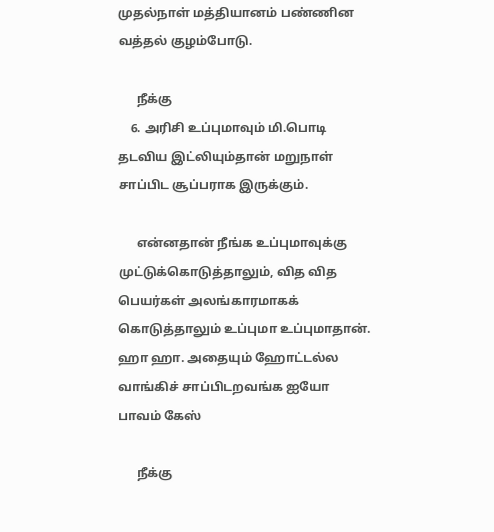முதல்நாள் மத்தியானம் பண்ணின வத்தல் குழம்போடு.

      நீக்கு
    6. அரிசி உப்புமாவும் மி.பொடி தடவிய இட்லியும்தான் மறுநாள் சாப்பிட சூப்பராக இருக்கும்.

      என்னதான் நீங்க உப்புமாவுக்கு முட்டுக்கொடுத்தாலும், வித வித பெயர்கள் அலங்காரமாகக் கொடுத்தாலும் உப்புமா உப்புமாதான். ஹா ஹா. அதையும் ஹோட்டல்ல வாங்கிச் சாப்பிடறவங்க ஐயோ பாவம் கேஸ்

      நீக்கு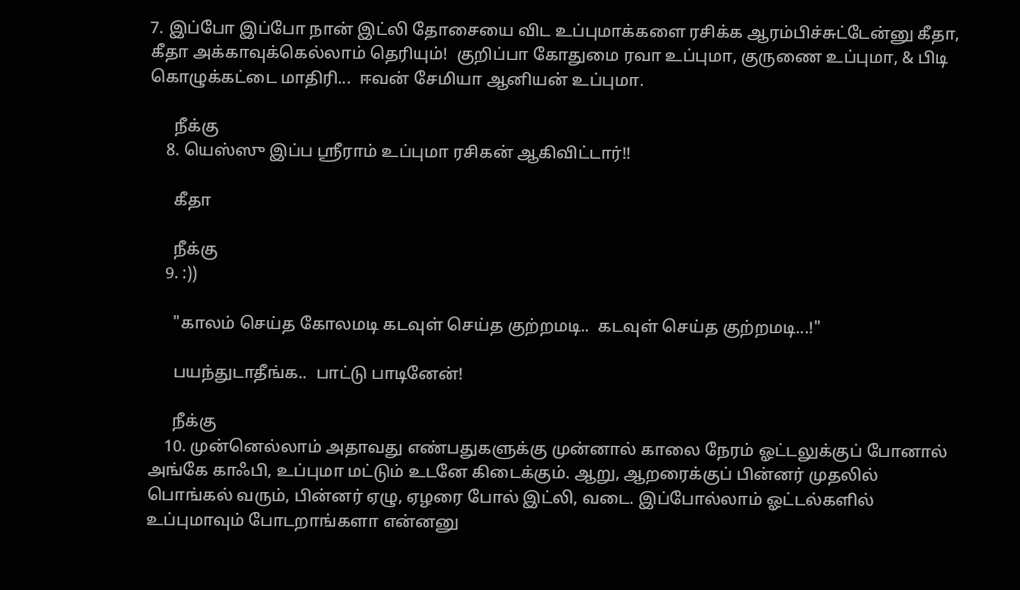7. இப்போ இப்போ நான் இட்லி தோசையை விட உப்புமாக்களை ரசிக்க ஆரம்பிச்சுட்டேன்னு கீதா, கீதா அக்காவுக்கெல்லாம் தெரியும்!  குறிப்பா கோதுமை ரவா உப்புமா, குருணை உப்புமா, & பிடி கொழுக்கட்டை மாதிரி...  ஈவன் சேமியா ஆனியன் உப்புமா.

      நீக்கு
    8. யெஸ்ஸு இப்ப ஸ்ரீராம் உப்புமா ரசிகன் ஆகிவிட்டார்!!

      கீதா

      நீக்கு
    9. :))

      "காலம் செய்த கோலமடி கடவுள் செய்த குற்றமடி..  கடவுள் செய்த குற்றமடி...!"

      பயந்துடாதீங்க..  பாட்டு பாடினேன்!

      நீக்கு
    10. முன்னெல்லாம் அதாவது எண்பதுகளுக்கு முன்னால் காலை நேரம் ஓட்டலுக்குப் போனால் அங்கே காஃபி, உப்புமா மட்டும் உடனே கிடைக்கும். ஆறு, ஆறரைக்குப் பின்னர் முதலில் பொங்கல் வரும், பின்னர் ஏழு, ஏழரை போல் இட்லி, வடை. இப்போல்லாம் ஓட்டல்களில் உப்புமாவும் போடறாங்களா என்னனு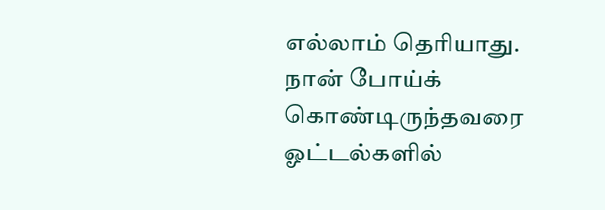எல்லாம் தெரியாது. நான் போய்க் கொண்டிருந்தவரை ஓட்டல்களில்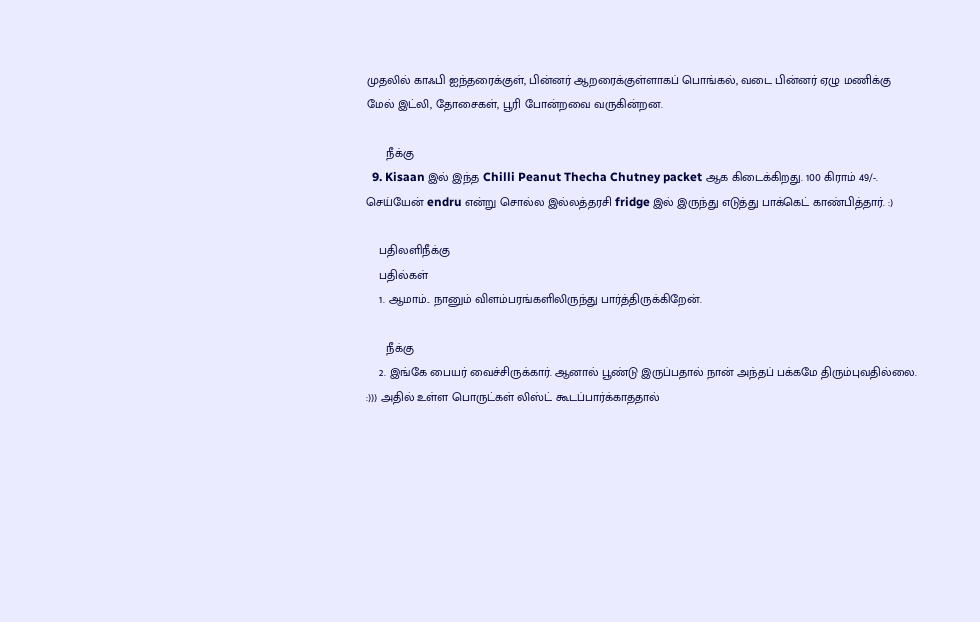முதலில் காஃபி ஐந்தரைக்குள், பின்னர் ஆறரைக்குள்ளாகப் பொங்கல், வடை பின்னர் ஏழு மணிக்கு மேல் இட்லி, தோசைகள், பூரி போன்றவை வருகின்றன.

      நீக்கு
  9. Kisaan இல் இந்த Chilli Peanut Thecha Chutney packet ஆக கிடைக்கிறது. 100 கிராம் 49/-. செய்யேன் endru என்று சொல்ல இல்லத்தரசி fridge இல் இருந்து எடுத்து பாக்கெட் காண்பித்தார். :)

    பதிலளிநீக்கு
    பதில்கள்
    1. ஆமாம்.. நானும் விளம்பரங்களிலிருந்து பார்த்திருக்கிறேன்.

      நீக்கு
    2. இங்கே பையர் வைச்சிருக்கார். ஆனால் பூண்டு இருப்பதால் நான் அந்தப் பக்கமே திரும்புவதில்லை. :))) அதில் உள்ள பொருட்கள் லிஸ்ட் கூடப்பார்க்காததால்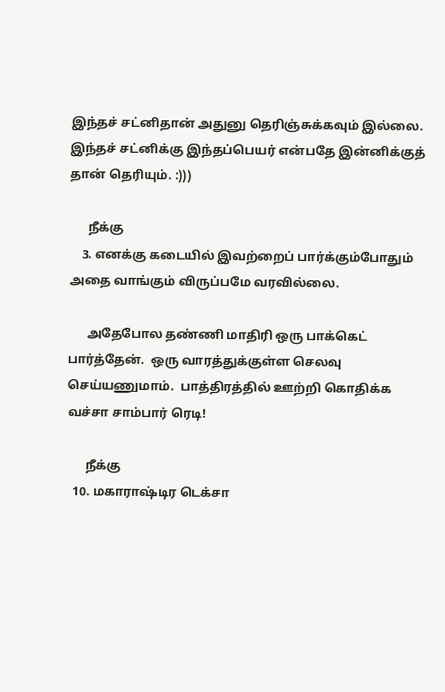இந்தச் சட்னிதான் அதுனு தெரிஞ்சுக்கவும் இல்லை. இந்தச் சட்னிக்கு இந்தப்பெயர் என்பதே இன்னிக்குத் தான் தெரியும். :)))

      நீக்கு
    3. எனக்கு கடையில் இவற்றைப் பார்க்கும்போதும் அதை வாங்கும் விருப்பமே வரவில்லை.

      அதேபோல தண்ணி மாதிரி ஒரு பாக்கெட் பார்த்தேன்.  ஒரு வாரத்துக்குள்ள செலவு செய்யணுமாம்.  பாத்திரத்தில் ஊற்றி கொதிக்க வச்சா சாம்பார் ரெடி!

      நீக்கு
  10. மகாராஷ்டிர டெக்சா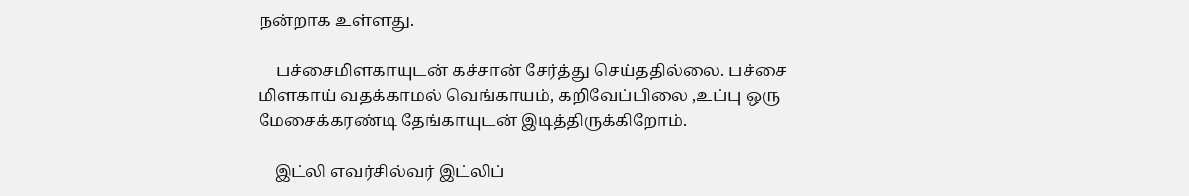நன்றாக உள்ளது.

    பச்சைமிளகாயுடன் கச்சான் சேர்த்து செய்ததில்லை. பச்சை மிளகாய் வதக்காமல் வெங்காயம், கறிவேப்பிலை ,உப்பு ஒரு மேசைக்கரண்டி தேங்காயுடன் இடித்திருக்கிறோம்.

    இட்லி எவர்சில்வர் இட்லிப்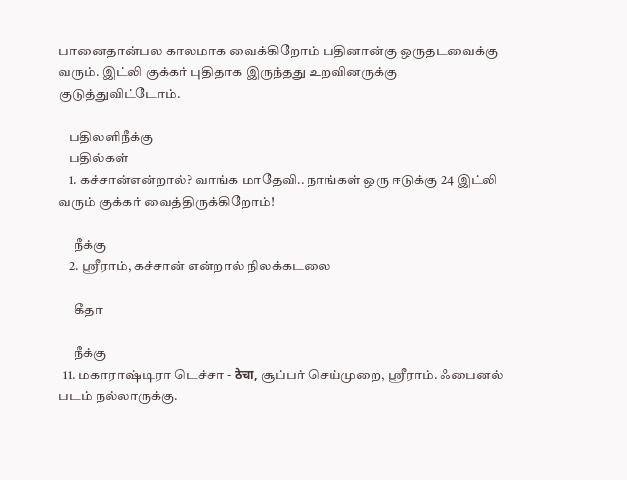பானைதான்பல காலமாக வைக்கிறோம் பதினான்கு ஒருதடவைக்கு வரும். இட்லி குக்கர் புதிதாக இருந்தது உறவினருக்கு குடுத்துவிட்டோம்.

    பதிலளிநீக்கு
    பதில்கள்
    1. கச்சான்என்றால்? வாங்க மாதேவி.. நாங்கள் ஒரு ஈடுக்கு 24 இட்லி வரும் குக்கர் வைத்திருக்கிறோம்!

      நீக்கு
    2. ஸ்ரீராம், கச்சான் என்றால் நிலக்கடலை

      கீதா

      நீக்கு
  11. மகாராஷ்டிரா டெச்சா - ठेचा, சூப்பர் செய்முறை, ஸ்ரீராம். ஃபைனல் படம் நல்லாருக்கு.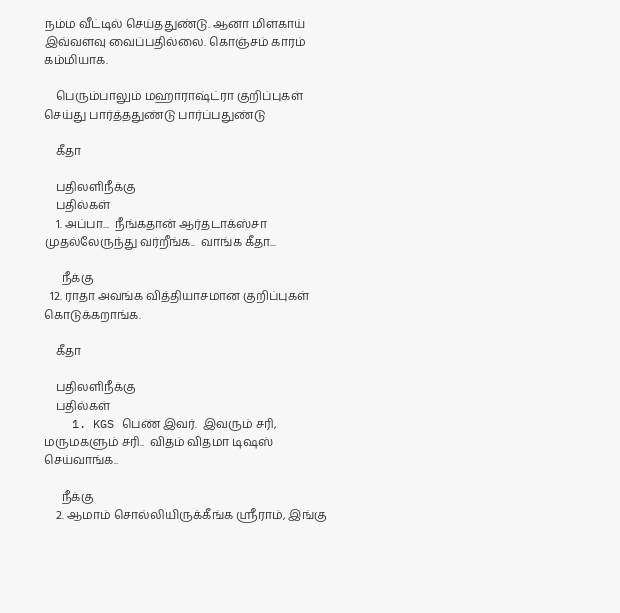நம்ம வீட்டில் செய்ததுண்டு. ஆனா மிளகாய் இவ்வளவு வைப்பதில்லை. கொஞ்சம் காரம் கம்மியாக.

    பெரும்பாலும் மஹாராஷ்ட்ரா குறிப்புகள் செய்து பார்த்ததுண்டு பார்ப்பதுண்டு

    கீதா

    பதிலளிநீக்கு
    பதில்கள்
    1. அப்பா...  நீங்கதான் ஆர்தடாக்ஸ்சா முதல்லேருந்து வர்றீங்க..  வாங்க கீதா...

      நீக்கு
  12. ராதா அவங்க வித்தியாசமான குறிப்புகள் கொடுக்கறாங்க.

    கீதா

    பதிலளிநீக்கு
    பதில்கள்
    1. KGS பெண் இவர்.  இவரும் சரி, மருமகளும் சரி..  விதம் விதமா டிஷஸ் செய்வாங்க..

      நீக்கு
    2. ஆமாம் சொல்லியிருக்கீங்க ஸ்ரீராம், இங்கு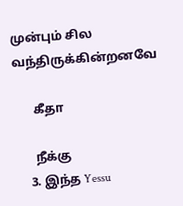முன்பும் சில வந்திருக்கின்றனவே

      கீதா

      நீக்கு
    3. இந்த Yessu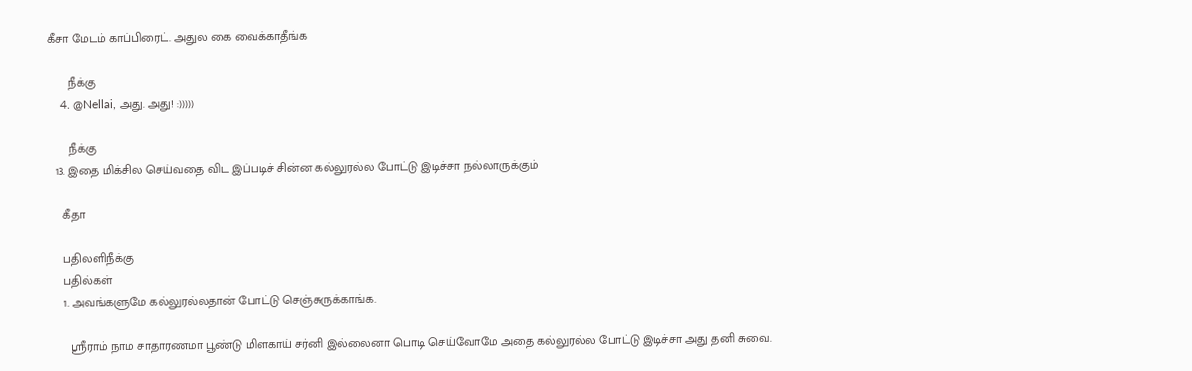கீசா மேடம் காப்பிரைட். அதுல கை வைக்காதீங்க

      நீக்கு
    4. @Nellai, அது. அது! :)))))

      நீக்கு
  13. இதை மிக்சில செய்வதை விட இப்படிச் சின்ன கல்லுரல்ல போட்டு இடிச்சா நல்லாருக்கும்

    கீதா

    பதிலளிநீக்கு
    பதில்கள்
    1. அவங்களுமே கல்லுரல்லதான் போட்டு செஞ்சுருக்காங்க.

      ஸ்ரீராம் நாம சாதாரணமா பூண்டு மிளகாய் சர்னி இல்லைனா பொடி செய்வோமே அதை கல்லுரல்ல போட்டு இடிச்சா அது தனி சுவை.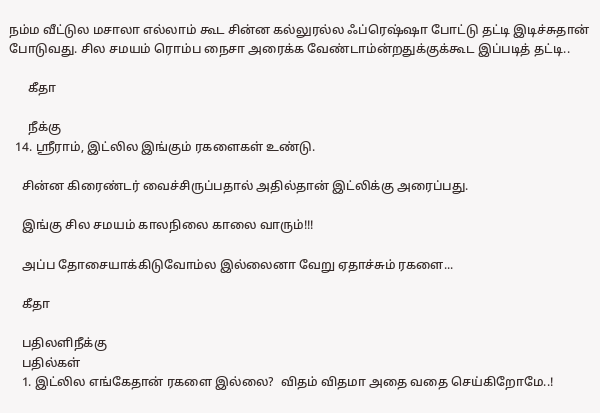நம்ம வீட்டுல மசாலா எல்லாம் கூட சின்ன கல்லுரல்ல ஃப்ரெஷ்ஷா போட்டு தட்டி இடிச்சுதான் போடுவது. சில சமயம் ரொம்ப நைசா அரைக்க வேண்டாம்ன்றதுக்குக்கூட இப்படித் தட்டி..

      கீதா

      நீக்கு
  14. ஸ்ரீராம், இட்லில இங்கும் ரகளைகள் உண்டு.

    சின்ன கிரைண்டர் வைச்சிருப்பதால் அதில்தான் இட்லிக்கு அரைப்பது.

    இங்கு சில சமயம் காலநிலை காலை வாரும்!!!

    அப்ப தோசையாக்கிடுவோம்ல இல்லைனா வேறு ஏதாச்சும் ரகளை...

    கீதா

    பதிலளிநீக்கு
    பதில்கள்
    1. இட்லில எங்கேதான் ரகளை இல்லை?  விதம் விதமா அதை வதை செய்கிறோமே..!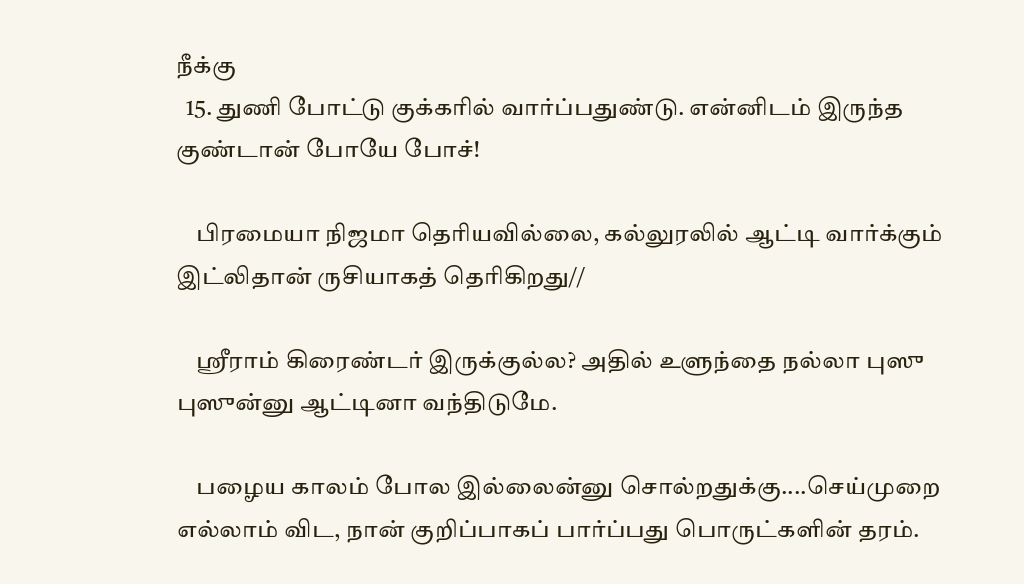நீக்கு
  15. துணி போட்டு குக்கரில் வார்ப்பதுண்டு. என்னிடம் இருந்த குண்டான் போயே போச்!

    பிரமையா நிஜமா தெரியவில்லை, கல்லுரலில் ஆட்டி வார்க்கும் இட்லிதான் ருசியாகத் தெரிகிறது//

    ஸ்ரீராம் கிரைண்டர் இருக்குல்ல? அதில் உளுந்தை நல்லா புஸு புஸுன்னு ஆட்டினா வந்திடுமே.

    பழைய காலம் போல இல்லைன்னு சொல்றதுக்கு....செய்முறை எல்லாம் விட, நான் குறிப்பாகப் பார்ப்பது பொருட்களின் தரம்.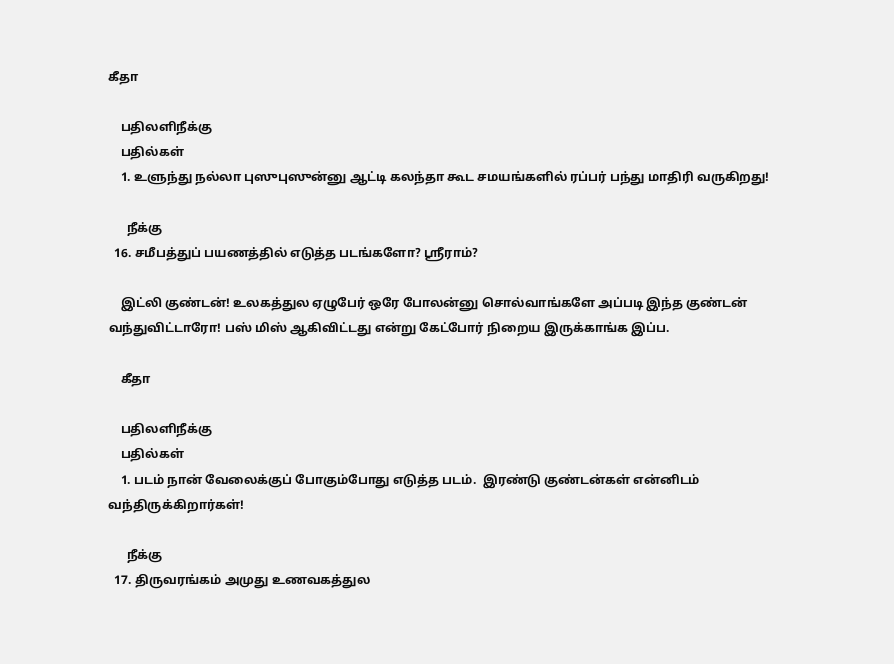கீதா

    பதிலளிநீக்கு
    பதில்கள்
    1. உளுந்து நல்லா புஸுபுஸுன்னு ஆட்டி கலந்தா கூட சமயங்களில் ரப்பர் பந்து மாதிரி வருகிறது!

      நீக்கு
  16. சமீபத்துப் பயணத்தில் எடுத்த படங்களோ? ஸ்ரீராம்?

    இட்லி குண்டன்! உலகத்துல ஏழுபேர் ஒரே போலன்னு சொல்வாங்களே அப்படி இந்த குண்டன் வந்துவிட்டாரோ! பஸ் மிஸ் ஆகிவிட்டது என்று கேட்போர் நிறைய இருக்காங்க இப்ப.

    கீதா

    பதிலளிநீக்கு
    பதில்கள்
    1. படம் நான் வேலைக்குப் போகும்போது எடுத்த படம்.  இரண்டு குண்டன்கள் என்னிடம் வந்திருக்கிறார்கள்!

      நீக்கு
  17. திருவரங்கம் அமுது உணவகத்துல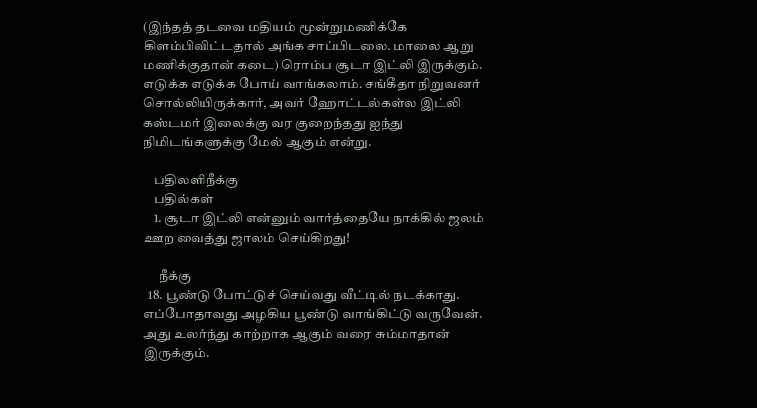(இந்தத் தடவை மதியம் மூன்றுமணிக்கே கிளம்பிவிட்டதால் அங்க சாப்பிடலை. மாலை ஆறு மணிக்குதான் கடை) ரொம்ப சூடா இட்லி இருக்கும். எடுக்க எடுக்க போய் வாங்கலாம். சங்கீதா நிறுவனர் சொல்லியிருக்கார், அவர் ஹோட்டல்கள்ல இட்லி கஸ்டமர் இலைக்கு வர குறைந்தது ஐந்து நிமிடங்களுக்கு மேல் ஆகும் என்று.

    பதிலளிநீக்கு
    பதில்கள்
    1. சூடா இட்லி என்னும் வார்த்தையே நாக்கில் ஜலம் ஊற வைத்து ஜாலம் செய்கிறது!

      நீக்கு
  18. பூண்டு போட்டுச் செய்வது வீட்டில் நடக்காது. எப்போதாவது அழகிய பூண்டு வாங்கிட்டு வருவேன். அது உலர்ந்து காற்றாக ஆகும் வரை சும்மாதான் இருக்கும்.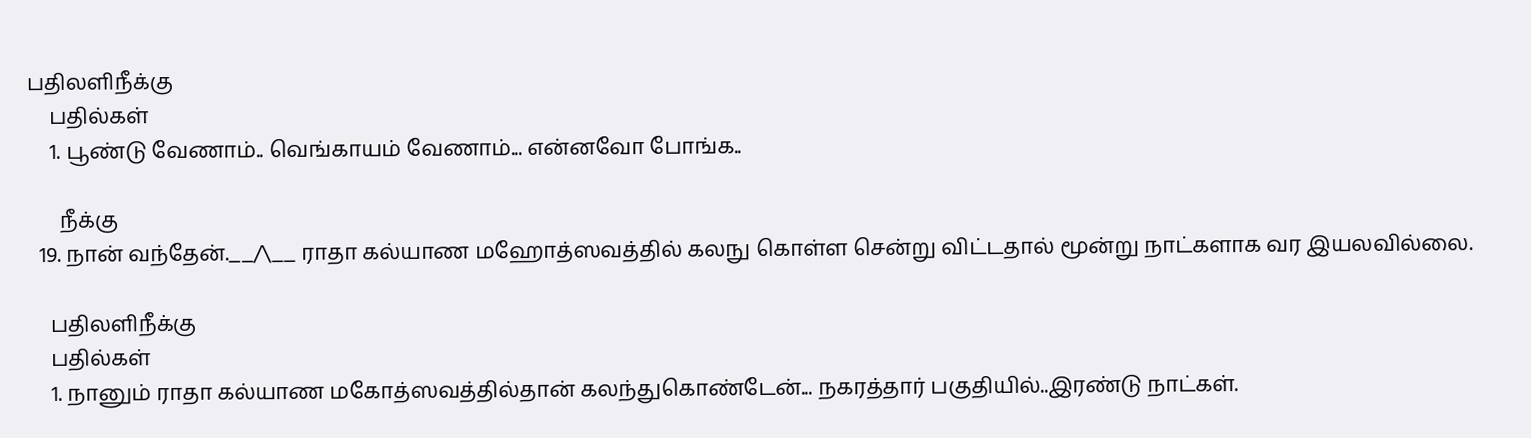பதிலளிநீக்கு
    பதில்கள்
    1. பூண்டு வேணாம்.. வெங்காயம் வேணாம்... என்னவோ போங்க..

      நீக்கு
  19. நான் வந்தேன்.__/\__ ராதா கல்யாண மஹோத்ஸவத்தில் கலநு கொள்ள சென்று விட்டதால் மூன்று நாட்களாக வர இயலவில்லை.

    பதிலளிநீக்கு
    பதில்கள்
    1. நானும் ராதா கல்யாண மகோத்ஸவத்தில்தான் கலந்துகொண்டேன்... நகரத்தார் பகுதியில்..இரண்டு நாட்கள்.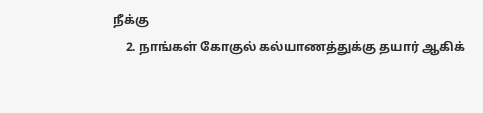நீக்கு
    2. நாங்கள் கோகுல் கல்யாணத்துக்கு தயார் ஆகிக்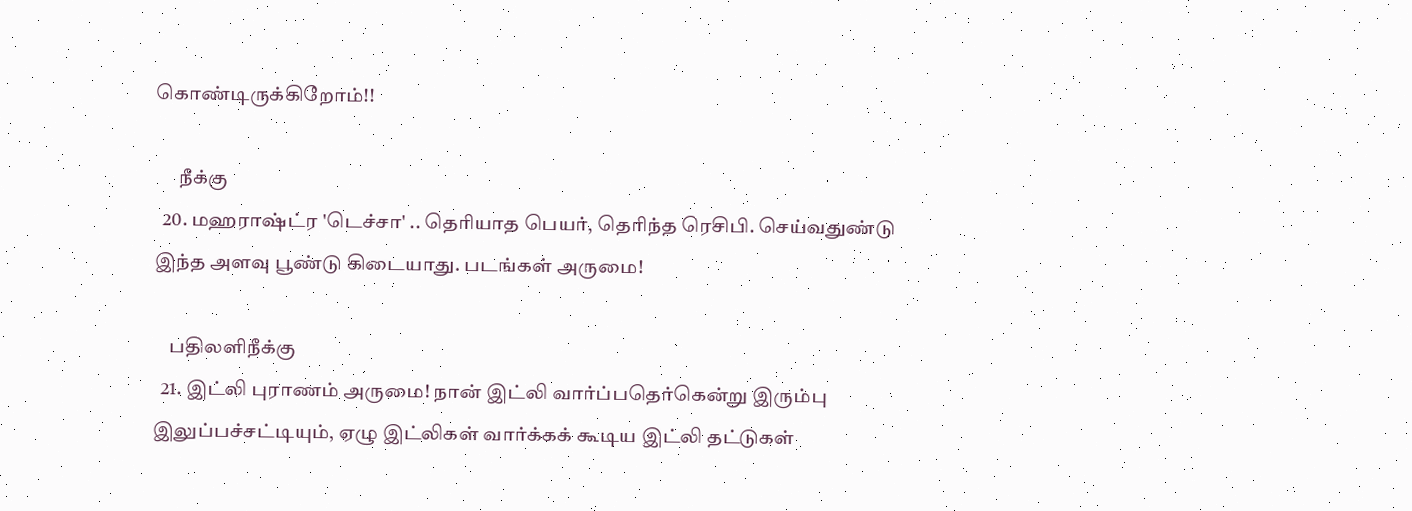கொண்டிருக்கிறோம்!!

      நீக்கு
  20. மஹராஷ்ட்ர 'டெச்சா' .. தெரியாத பெயர், தெரிந்த ரெசிபி. செய்வதுண்டு இந்த அளவு பூண்டு கிடையாது. படங்கள் அருமை!

    பதிலளிநீக்கு
  21. இட்லி புராணம் அருமை! நான் இட்லி வார்ப்பதெர்கென்று இரும்பு இலுப்பச்சட்டியும், ஏழு இட்லிகள் வார்க்கக் கூடிய இட்லி தட்டுகள்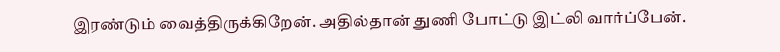இரண்டும் வைத்திருக்கிறேன். அதில்தான் துணி போட்டு இட்லி வார்ப்பேன்.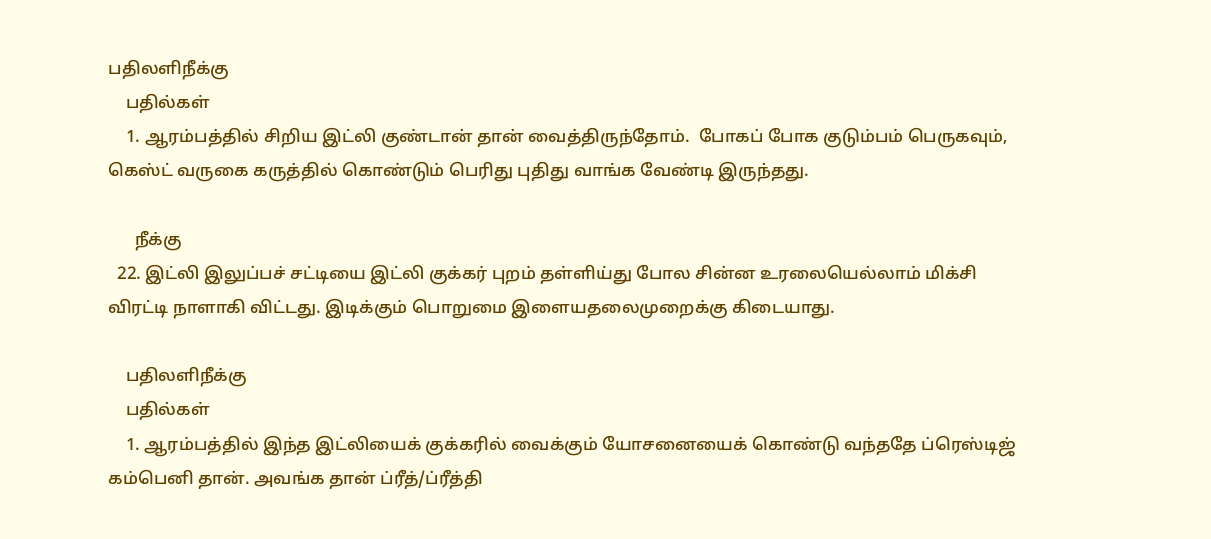பதிலளிநீக்கு
    பதில்கள்
    1. ஆரம்பத்தில் சிறிய இட்லி குண்டான் தான் வைத்திருந்தோம்.  போகப் போக குடும்பம் பெருகவும், கெஸ்ட் வருகை கருத்தில் கொண்டும் பெரிது புதிது வாங்க வேண்டி இருந்தது.

      நீக்கு
  22. இட்லி இலுப்பச் சட்டியை இட்லி குக்கர் புறம் தள்ளிய்து போல சின்ன உரலையெல்லாம் மிக்சி விரட்டி நாளாகி விட்டது. இடிக்கும் பொறுமை இளையதலைமுறைக்கு கிடையாது.

    பதிலளிநீக்கு
    பதில்கள்
    1. ஆரம்பத்தில் இந்த இட்லியைக் குக்கரில் வைக்கும் யோசனையைக் கொண்டு வந்ததே ப்ரெஸ்டிஜ் கம்பெனி தான். அவங்க தான் ப்ரீத்/ப்ரீத்தி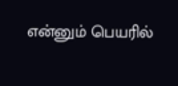என்னும் பெயரில்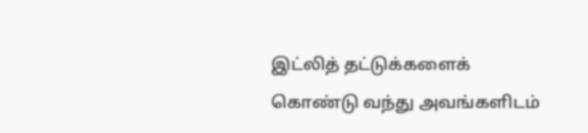இட்லித் தட்டுக்களைக் கொண்டு வந்து அவங்களிடம்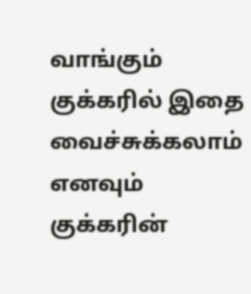வாங்கும் குக்கரில் இதை வைச்சுக்கலாம் எனவும் குக்கரின்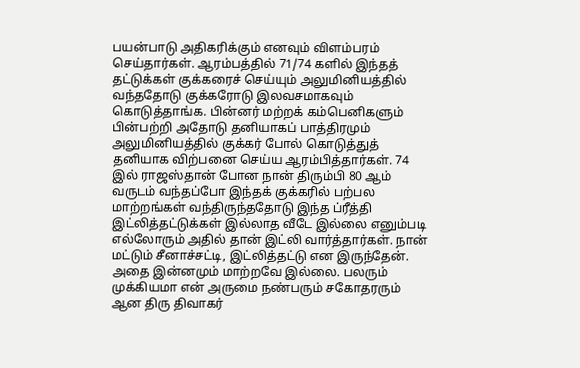பயன்பாடு அதிகரிக்கும் எனவும் விளம்பரம் செய்தார்கள். ஆரம்பத்தில் 71/74 களில் இந்தத் தட்டுக்கள் குக்கரைச் செய்யும் அலுமினியத்தில் வந்ததோடு குக்கரோடு இலவசமாகவும் கொடுத்தாங்க. பின்னர் மற்றக் கம்பெனிகளும் பின்பற்றி அதோடு தனியாகப் பாத்திரமும் அலுமினியத்தில் குக்கர் போல் கொடுத்துத் தனியாக விற்பனை செய்ய ஆரம்பித்தார்கள். 74 இல் ராஜஸ்தான் போன நான் திரும்பி 80 ஆம் வருடம் வந்தப்போ இந்தக் குக்கரில் பற்பல மாற்றங்கள் வந்திருந்ததோடு இந்த ப்ரீத்தி இட்லித்தட்டுக்கள் இல்லாத வீடே இல்லை எனும்படி எல்லோரும் அதில் தான் இட்லி வார்த்தார்கள். நான் மட்டும் சீனாச்சட்டி, இட்லித்தட்டு என இருந்தேன். அதை இன்னமும் மாற்றவே இல்லை. பலரும் முக்கியமா என் அருமை நண்பரும் சகோதரரும் ஆன திரு திவாகர்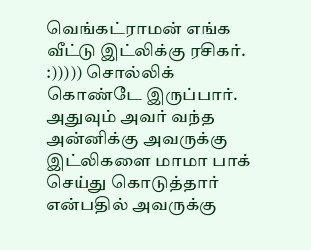வெங்கட்ராமன் எங்க வீட்டு இட்லிக்கு ரசிகர். :))))) சொல்லிக் கொண்டே இருப்பார். அதுவும் அவர் வந்த அன்னிக்கு அவருக்கு இட்லிகளை மாமா பாக் செய்து கொடுத்தார் என்பதில் அவருக்கு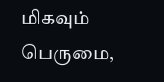மிகவும் பெருமை,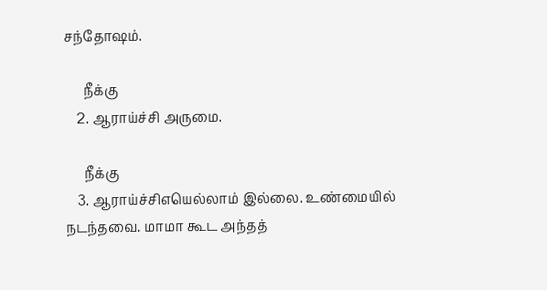சந்தோஷம்.

      நீக்கு
    2. ஆராய்ச்சி அருமை.

      நீக்கு
    3. ஆராய்ச்சிஎயெல்லாம் இல்லை. உண்மையில் நடந்தவை. மாமா கூட அந்தத்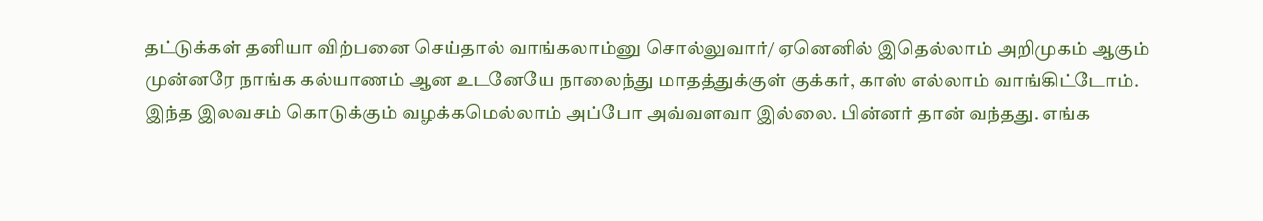தட்டுக்கள் தனியா விற்பனை செய்தால் வாங்கலாம்னு சொல்லுவார்/ ஏனெனில் இதெல்லாம் அறிமுகம் ஆகும் முன்னரே நாங்க கல்யாணம் ஆன உடனேயே நாலைந்து மாதத்துக்குள் குக்கர், காஸ் எல்லாம் வாங்கிட்டோம். இந்த இலவசம் கொடுக்கும் வழக்கமெல்லாம் அப்போ அவ்வளவா இல்லை. பின்னர் தான் வந்தது. எங்க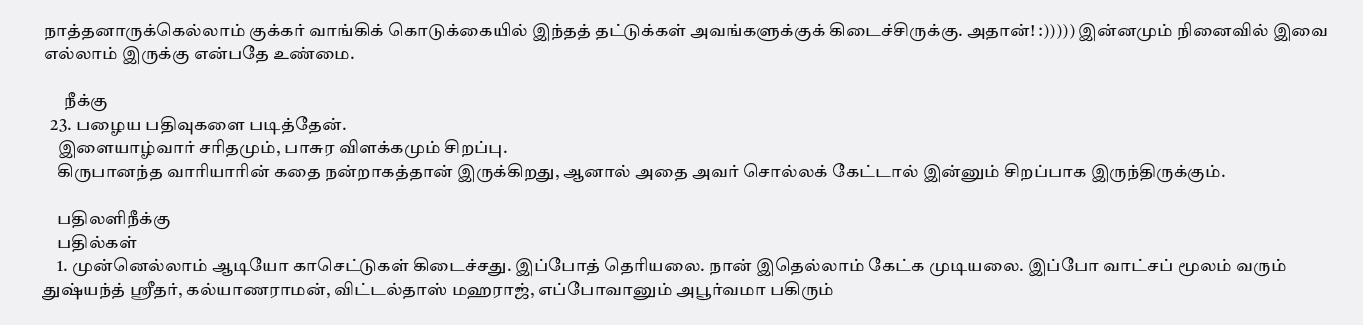நாத்தனாருக்கெல்லாம் குக்கர் வாங்கிக் கொடுக்கையில் இந்தத் தட்டுக்கள் அவங்களுக்குக் கிடைச்சிருக்கு. அதான்! :))))) இன்னமும் நினைவில் இவை எல்லாம் இருக்கு என்பதே உண்மை.

      நீக்கு
  23. பழைய பதிவுகளை படித்தேன்.
    இளையாழ்வார் சரிதமும், பாசுர விளக்கமும் சிறப்பு.
    கிருபானந்த வாரியாரின் கதை நன்றாகத்தான் இருக்கிறது, ஆனால் அதை அவர் சொல்லக் கேட்டால் இன்னும் சிறப்பாக இருந்திருக்கும்.

    பதிலளிநீக்கு
    பதில்கள்
    1. முன்னெல்லாம் ஆடியோ காசெட்டுகள் கிடைச்சது. இப்போத் தெரியலை. நான் இதெல்லாம் கேட்க முடியலை. இப்போ வாட்சப் மூலம் வரும் துஷ்யந்த் ஸ்ரீதர், கல்யாணராமன், விட்டல்தாஸ் மஹராஜ், எப்போவானும் அபூர்வமா பகிரும்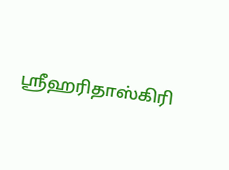ஸ்ரீஹரிதாஸ்கிரி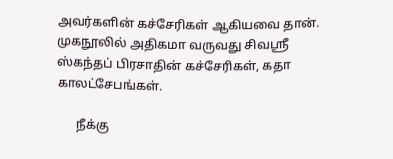அவர்களின் கச்சேரிகள் ஆகியவை தான். முகநூலில் அதிகமா வருவது சிவஸ்ரீ ஸ்கந்தப் பிரசாதின் கச்சேரிகள், கதா காலட்சேபங்கள்.

      நீக்கு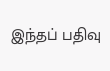இந்தப் பதிவு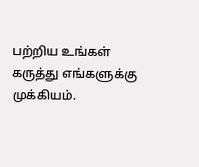பற்றிய உங்கள் கருத்து எங்களுக்கு முக்கியம்.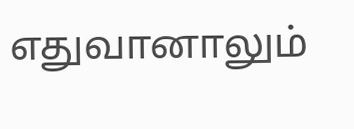எதுவானாலும்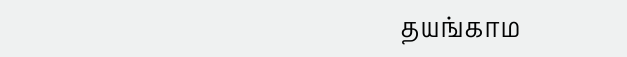தயங்காம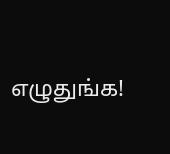எழுதுங்க!